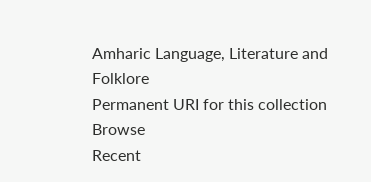Amharic Language, Literature and Folklore
Permanent URI for this collection
Browse
Recent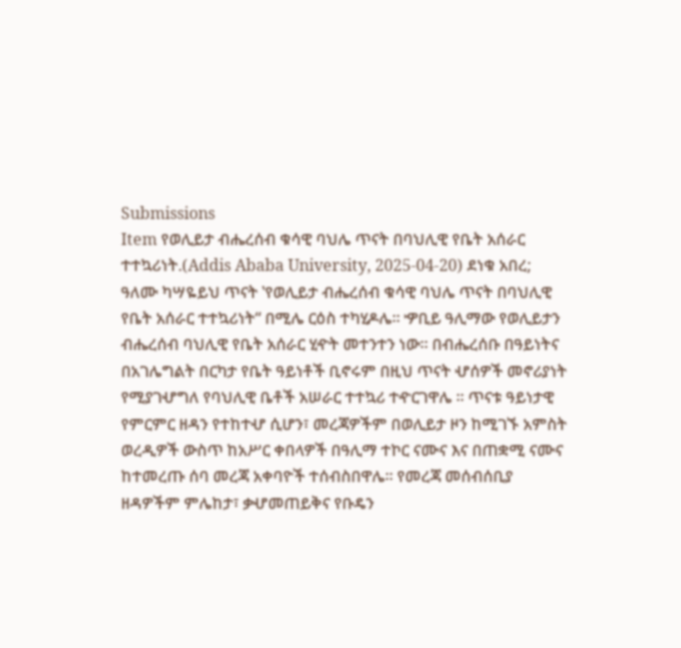Submissions
Item የወሊይታ ብሔረሰብ ቁሳዊ ባህሌ ጥናት በባህሊዊ የቤት አሰራር ተተኳሪነት.(Addis Ababa University, 2025-04-20) ደነቁ አበረ; ዓለሙ ካሣዬይህ ጥናት ‛የወሊይታ ብሔረሰብ ቁሳዊ ባህሌ ጥናት በባህሊዊ የቤት አሰራር ተተኳሪነት“ በሚሌ ርዕስ ተካሂዶሌ፡፡ ዏቢይ ዓሊማው የወሊይታን ብሔረሰብ ባህሊዊ የቤት አሰራር ሂዯት መተንተን ነው፡፡ በብሔረሰቡ በዓይነትና በአገሌግልት በርካታ የቤት ዓይነቶች ቢኖሩም በዚህ ጥናት ሇሰዎች መኖሪያነት የሚያገሇግለ የባህሊዊ ቤቶች አሠራር ተተኳሪ ተዯርገዋሌ ፡፡ ጥናቱ ዓይነታዊ የምርምር ዘዳን የተከተሇ ሲሆን፣ መረጃዎችም በወሊይታ ዞን ከሚገኙ አምስት ወረዲዎች ውስጥ ከአሥር ቀበላዎች በዓሊማ ተኮር ናሙና እና በጠቋሚ ናሙና ከተመረጡ ሰባ መረጃ አቀባዮች ተሰብስበዋሌ፡፡ የመረጃ መሰብሰቢያ ዘዳዎችም ምሌከታ፣ ቃሇመጠይቅና የቡዴን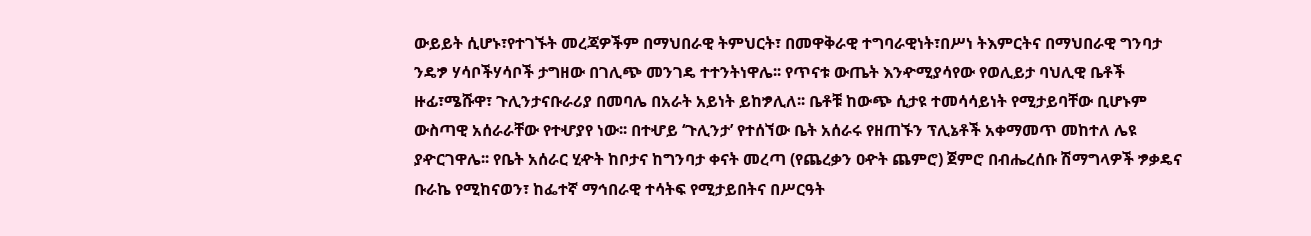ውይይት ሲሆኑ፣የተገኙት መረጃዎችም በማህበራዊ ትምህርት፣ በመዋቅራዊ ተግባራዊነት፣በሥነ ትእምርትና በማህበራዊ ግንባታ ንዴፇ ሃሳቦችሃሳቦች ታግዘው በገሊጭ መንገዴ ተተንትነዋሌ፡፡ የጥናቱ ውጤት እንዯሚያሳየው የወሊይታ ባህሊዊ ቤቶች ዙፊ፣ሜሹዋ፣ ጉሊንታናቡራሪያ በመባሌ በአራት አይነት ይከፇሊለ፡፡ ቤቶቹ ከውጭ ሲታዩ ተመሳሳይነት የሚታይባቸው ቢሆኑም ውስጣዊ አሰራራቸው የተሇያየ ነው፡፡ በተሇይ ‘ጉሊንታ’ የተሰኘው ቤት አሰራሩ የዘጠኙን ፕሊኔቶች አቀማመጥ መከተለ ሌዩ ያዯርገዋሌ፡፡ የቤት አሰራር ሂዯት ከቦታና ከግንባታ ቀናት መረጣ (የጨረቃን ዐዯት ጨምሮ) ጀምሮ በብሔረሰቡ ሽማግላዎች ፇቃዴና ቡራኬ የሚከናወን፣ ከፌተኛ ማኅበራዊ ተሳትፍ የሚታይበትና በሥርዓት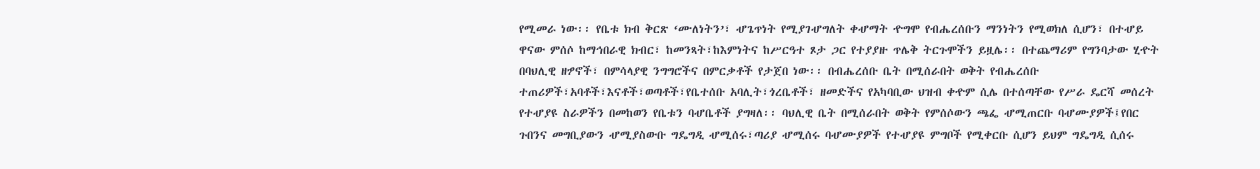የሚመራ ነው፡፡ የቤቱ ክብ ቅርጽ ‘ሙለነትን’፣ ሇጌጥነት የሚያገሇግለት ቀሇማት ዯግሞ የብሔረሰቡን ማንነትን የሚወክለ ሲሆን፣ በተሇይ ዋናው ምሰሶ ከማኅበራዊ ክብር፣ ከመንጻት፣ከእምነትና ከሥርዓተ ጾታ ጋር የተያያዙ ጥሌቅ ትርጉሞችን ይዟሌ፡፡ በተጨማሪም የግንባታው ሂዯት በባህሊዊ ዘፇኖች፣ በምሳላያዊ ንግግሮችና በምርቃቶች የታጀበ ነው፡፡ በብሔረሰቡ ቤት በሚሰራበት ወቅት የብሔረሰቡ ተጠሪዎች፣አባቶች፣እናቶች፣ወጣቶች፣የቤተሰቡ አባሊት፣ጎረቤቶች፣ ዘመድችና የአካባቢው ህዝብ ቀዯም ሲሌ በተሰጣቸው የሥራ ዴርሻ መሰረት የተሇያዩ ስራዎችን በመከወን የቤቱን ባሇቤቶች ያግዛለ፡፡ ባህሊዊ ቤት በሚሰራበት ወቅት የምሰሶውን ጫፌ ሇሚጠርቡ ባሇሙያዎች፤የበር ጉበንና መግቢያውን ሇሚያስውቡ ግዴግዲ ሇሚሰሩ፣ጣሪያ ሇሚሰሩ ባሇሙያዎች የተሇያዩ ምግቦች የሚቀርቡ ሲሆን ይህም ግዴግዲ ሲሰሩ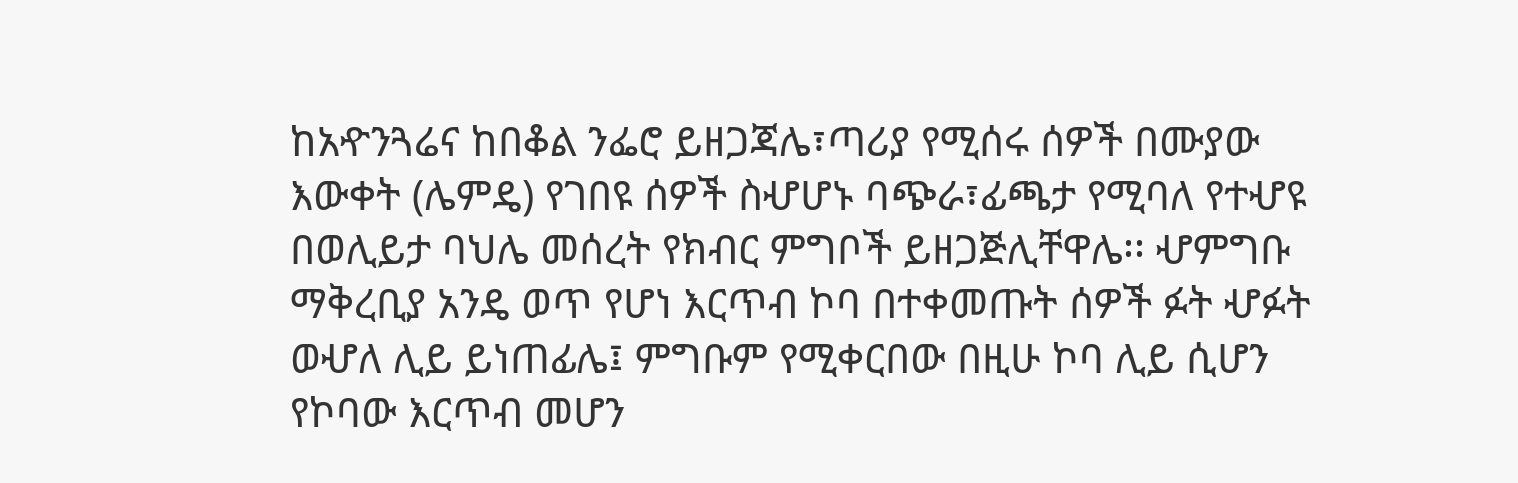ከአዯንጓሬና ከበቆል ንፌሮ ይዘጋጃሌ፣ጣሪያ የሚሰሩ ሰዎች በሙያው እውቀት (ሌምዴ) የገበዩ ሰዎች ስሇሆኑ ባጭራ፣ፊጫታ የሚባለ የተሇዩ በወሊይታ ባህሌ መሰረት የክብር ምግቦች ይዘጋጅሊቸዋሌ፡፡ ሇምግቡ ማቅረቢያ አንዴ ወጥ የሆነ እርጥብ ኮባ በተቀመጡት ሰዎች ፉት ሇፉት ወሇለ ሊይ ይነጠፊሌ፤ ምግቡም የሚቀርበው በዚሁ ኮባ ሊይ ሲሆን የኮባው እርጥብ መሆን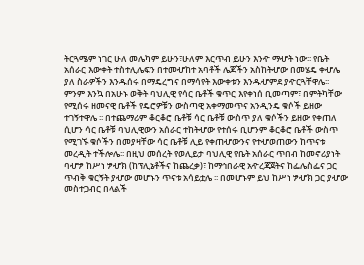ትርጓሜም ነገር ሁለ መሌካም ይሁን፣ሁለም እርጥብ ይሁን እንዯ ማሇት ነው፡፡ የቤት አሰራር እውቀት ተስተሊሌፍን በተመሇከተ አባቶች ሌጆችን አስከትሇው በመሄዴ ቀሇሌ ያለ ስራዎችን እንዱሰሩ በማዴረግና በማሳየት እውቀቱን እንዱሇምደ ያዯርጓቸዋሌ፡፡ ምንም እንኳ በአሁኑ ወቅት ባህሊዊ የሳር ቤቶች ቁጥር እየቀነሰ ቢመጣም፣ በምትካቸው የሚሰሩ ዘመናዊ ቤቶች የዴሮዎቹን ውስጣዊ አቀማመጥና አንዲንዴ ቁሶች ይዘው ተገኝተዋሌ ፡፡ በተጨማሪም ቆርቆሮ ቤቶቹ ሳር ቤቶቹ ውስጥ ያለ ቁሶችን ይዘው የቀጠለ ሲሆን ሳር ቤቶቹ ባህሊዊውን አሰራር ተከትሇው የተሰሩ ቢሆንም ቆርቆሮ ቤቶች ውስጥ የሚገኙ ቁሶችን በመያዛቸው ሳር ቤቶቹ ሊይ የቀጠሇውንና የተሇወጠውን ከጥናቱ መረዲት ተችሎሌ፡፡ በዚህ መሰረት የወሊይታ ባህሊዊ የቤት አሰራር ጥበብ ከመኖሪያነት ባሇፇ ከሥነ ፇሇክ (ከፕሊኔቶችና ከጨረቃ)፣ ከማኅበራዊ አዯረጃጀትና ከፌሌስፌና ጋር ጥብቅ ቁርኝት ያሇው መሆኑን ጥናቱ አሳይቷሌ ፡፡ በመሆኑም ይህ ከሥነ ፇሇክ ጋር ያሇው መስተጋብር በላልች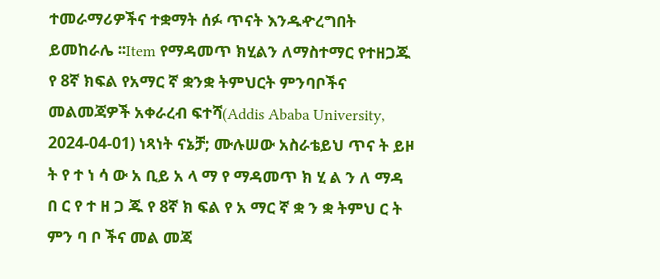ተመራማሪዎችና ተቋማት ሰፉ ጥናት እንዱዯረግበት ይመከራሌ ፡፡Item የማዳመጥ ክሂልን ለማስተማር የተዘጋጁ የ 8ኛ ክፍል የአማር ኛ ቋንቋ ትምህርት ምንባቦችና መልመጃዎች አቀራረብ ፍተሻ(Addis Ababa University, 2024-04-01) ነጻነት ናኔቻ; ሙሉሠው አስራቴይህ ጥና ት ይዞ ት የ ተ ነ ሳ ው አ ቢይ አ ላ ማ የ ማዳመጥ ክ ሂ ል ን ለ ማዳ በ ር የ ተ ዘ ጋ ጁ የ 8ኛ ክ ፍል የ አ ማር ኛ ቋ ን ቋ ትምህ ር ት ምን ባ ቦ ችና መል መጃ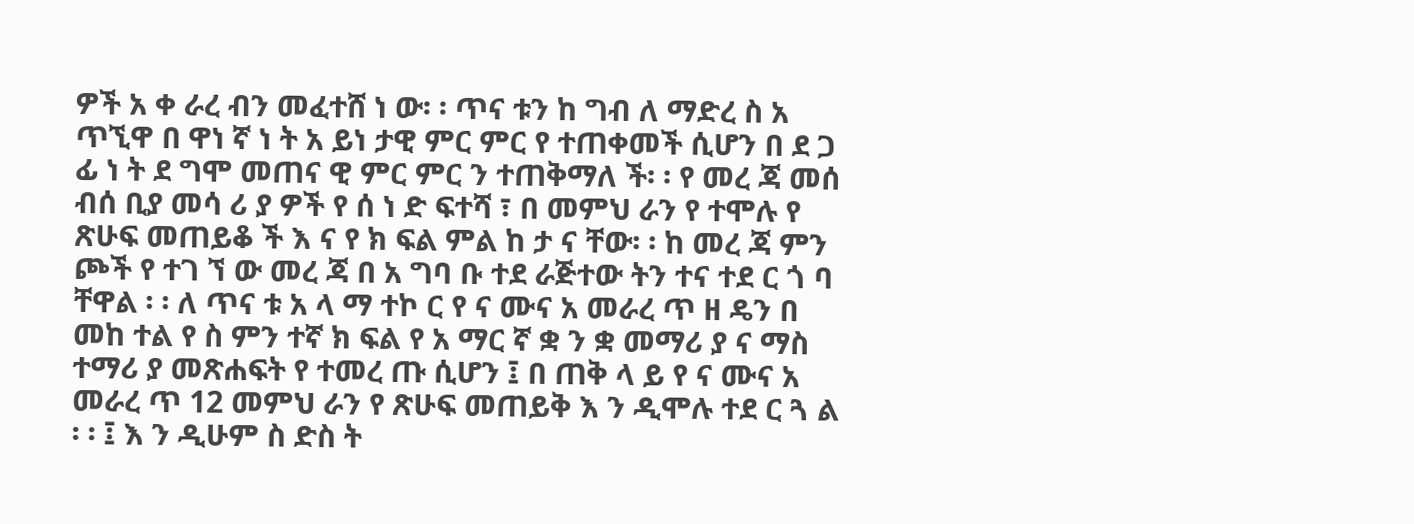ዎች አ ቀ ራረ ብን መፈተሸ ነ ው፡ ፡ ጥና ቱን ከ ግብ ለ ማድረ ስ አ ጥኚዋ በ ዋነ ኛ ነ ት አ ይነ ታዊ ምር ምር የ ተጠቀመች ሲሆን በ ደ ጋ ፊ ነ ት ደ ግሞ መጠና ዊ ምር ምር ን ተጠቅማለ ች፡ ፡ የ መረ ጃ መሰ ብሰ ቢያ መሳ ሪ ያ ዎች የ ሰ ነ ድ ፍተሻ ፣ በ መምህ ራን የ ተሞሉ የ ጽሁፍ መጠይቆ ች እ ና የ ክ ፍል ምል ከ ታ ና ቸው፡ ፡ ከ መረ ጃ ምን ጮች የ ተገ ኘ ው መረ ጃ በ አ ግባ ቡ ተደ ራጅተው ትን ተና ተደ ር ጎ ባ ቸዋል ፡ ፡ ለ ጥና ቱ አ ላ ማ ተኮ ር የ ና ሙና አ መራረ ጥ ዘ ዴን በ መከ ተል የ ስ ምን ተኛ ክ ፍል የ አ ማር ኛ ቋ ን ቋ መማሪ ያ ና ማስ ተማሪ ያ መጽሐፍት የ ተመረ ጡ ሲሆን ፤ በ ጠቅ ላ ይ የ ና ሙና አ መራረ ጥ 12 መምህ ራን የ ጽሁፍ መጠይቅ እ ን ዲሞሉ ተደ ር ጓ ል ፡ ፡ ፤ እ ን ዲሁም ስ ድስ ት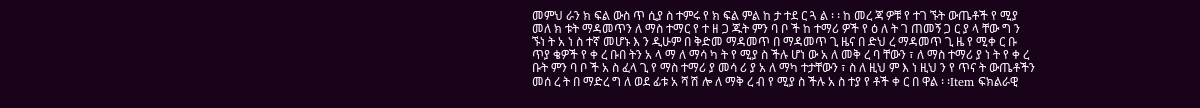መምህ ራን ክ ፍል ውስ ጥ ሲያ ስ ተምሩ የ ክ ፍል ምል ከ ታ ተደ ር ጓ ል ፡ ፡ ከ መረ ጃ ዎቹ የ ተገ ኙት ውጤቶች የ ሚያ መለ ክ ቱት ማዳመጥን ለ ማስ ተማር የ ተ ዘ ጋ ጁት ምን ባ ቦ ች ከ ተማሪ ዎች የ ዕ ለ ት ገ ጠመኝ ጋ ር ያ ላ ቸው ግ ን ኙነ ት አ ነ ስ ተኛ መሆኑ እ ን ዲሁም በ ቅድመ ማዳመጥ በ ማዳመጥ ጊ ዜና በ ድህ ረ ማዳመጥ ጊ ዜ የ ሚቀ ር ቡ ጥያ ቄዎች የ ቀ ረ ቡበ ትን አ ላ ማ ለ ማሳ ካ ት የ ሚያ ስ ችሉ ሆነ ው አ ለ መቅ ረ ባ ቸውን ፣ ለ ማስ ተማሪ ያ ነ ት የ ቀ ረ ቡት ምን ባ ቦ ች አ ስ ፈላ ጊ የ ማስ ተማሪ ያ መሳ ሪ ያ አ ለ ማካ ተታቸውን ፣ ስ ለ ዚህ ም እ ነ ዚህ ን የ ጥና ት ውጤቶችን መሰ ረ ት በ ማድረ ግ ለ ወደ ፊቱ አ ሻ ሽ ሎ ለ ማቅ ረ ብ የ ሚያ ስ ችሉ አ ስ ተያ የ ቶች ቀ ር በ ዋል ፡ ፡Item ፍክልራዊ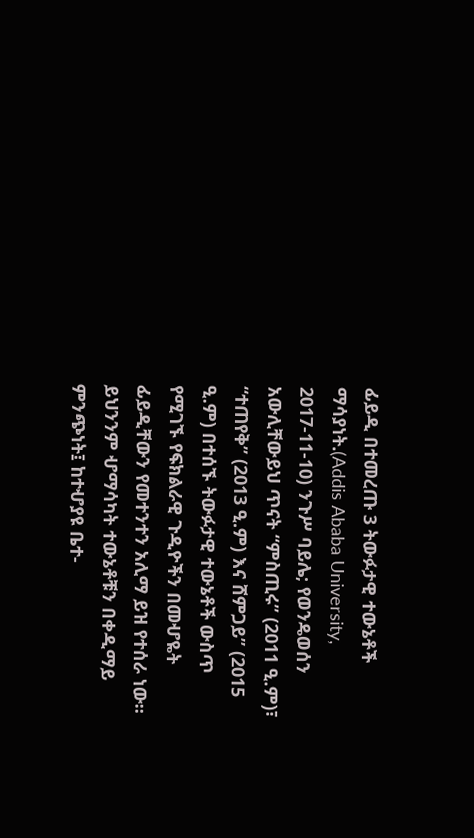ፊይዲ በተመረጡ 3 ትውፉታዊ ተውኔቶች ማሳያነት.(Addis Ababa University, 2017-11-10) ንጉሥ ባይሌ; የወንዴወሰን አውሊቸውይህ ጥናት “ምስጢሩ” (2011 ዒ.ም)፣ “ተጠየቅ” (2013 ዒ.ም) እና ሸምጋይ” (2015 ዒ.ም) በተሰኙ ትውፉታዊ ተውኔቶች ውስጥ የሚገኙ የፍክልራዊ ጉዲዮችን በመሇዬት ፊይዲቸውን የመተንተን አሊማ ይዝ የተሰራ ነው። ይህንንም ሇማሳካት ተውኔቶቹን በቀዲማይ ምንጭነት፤ ከተሇያዩ ቤተ-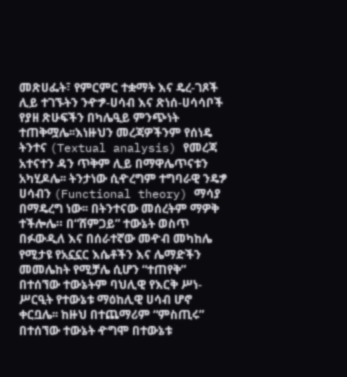መጽሀፌት፣ የምርምር ተቋማት እና ዴረ-ገጾች ሊይ ተገኙትን ንዯፇ-ሀሳብ እና ጽነሰ-ሀሳሳቦች የያዘ ጽሁፍችን በካሌዒይ ምንጭነት ተጠቅሟሌ፡፡እነዙህን መረጃዎችንም የሰነዴ ትንተና (Textual analysis) የመረጃ አተናተን ዳን ጥቅም ሊይ በማዋሌጥናቱን አካሂዶሌ፡፡ ትንታነው ሲዯረግም ተግባራዊ ንዴፇ ሀሳብን (Functional theory) ማሳያ በማዴረግ ነው፡፡ በትንተናው መሰረትም ማዎቅ ተችሎሌ። በ“ሸምጋይ” ተውኔት ወስጥ በፉውዲለ እና በሰራተኛው መዯብ መካከሌ የሚታዩ የአኗኗር እሴቶችን እና ሌማድችን መመሌከት የሚቻሌ ሲሆን “ተጠየቅ” በተሰኘው ተውኔትም ባህሊዊ የእርቅ ሥነ-ሥርዒት የተውኔቱ ማዕከሊዊ ሀሳብ ሆኖ ቀርቧሌ፡፡ ከዙህ በተጨማሪም “ምስጢሩ” በተሰኘው ተውኔት ዯግሞ በተውኔቱ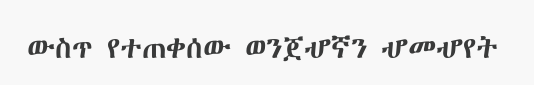ውስጥ የተጠቀሰው ወንጀሇኛን ሇመሇየት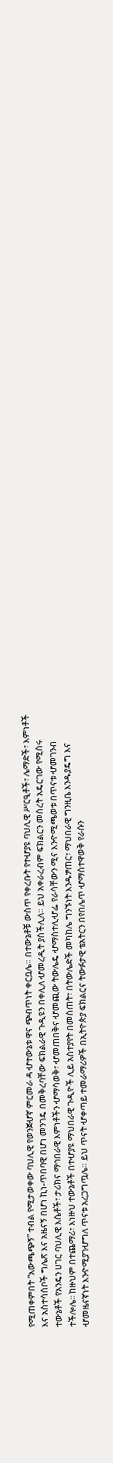የሚጠቀምበት “አውጫጭኝ” ተብል የሚታወቀው ባህሊዊ የወንጀሇኛ ምርመራ ዳ ሇተውኔቱ ዋና ጭብጥነት ቀርቧሌ። በተውኔቶቹ ውስጥ የቀረቡት የተሇያዩ ባህሊዊ ሥርዒቶች፣ ሌማድች፣ እምነቶች እና አስተሳሰቦች ግሌጽ እና አዜናኝ በሆነ ኪነ-ጥበባዊ በሆነ መንገዴ በመቅረባቸው ፍክልራዊ ጉዲዩን በቀሊለ ሇመረዲት ያስችሊለ። ይህ አቀራረብም ፍክልርን መሰረት አዴርገው የሚሰሩ ተውኔቶች የአንዴን ሀገር ባህሊዊ እሴቶች፣ ታሪክና ማኅበራዊ እምነቶችን ሇማሳወቅ፣ ሇመጠበቅና ሇመጪው ትውሌዴ ሇማስተሊሇፌ የራሳቸውን ሚና እንዯሚጫወቱ በጥናቱ ሇመገንብ ተችሎሌ፡፡ ከዙህም በተጨማሪ፣ እነዙህ ተውኔቶች በተሇያዩ ማህበራዊ ጉዲዮች ሊይ አስተያየት በመስጠት፣ በትውሌድች መካከሌ ግንኙነት እንዱፇጠር፣ ማህበራዊ ግንዚቤ እንዱያዴግ እና ሇመዜናኛነት እንዯሚያገሇግለ ጥናቱ አረጋግጧሌ። ይህ ጥናት ሇቀጣይ ተመራማሪዎች በኢትዮጵያ ፍክልርና ትውፉታዊ ቴአትርን በየበሌጥ ሇማስተዋወቅ የራሱን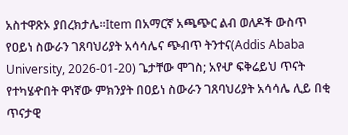አስተዋጽኦ ያበረክታሌ።Item በአማርኛ አጫጭር ልብ ወለዶች ውስጥ የዐይነ ስውራን ገጸባህሪያት አሳሳሌና ጭብጥ ትንተና(Addis Ababa University, 2026-01-20) ጌታቸው ሞገስ; አየሇ ፍቅሬይህ ጥናት የተካሄዯበት ዋነኛው ምክንያት በዐይነ ስውራን ገጸባህሪያት አሳሳሌ ሊይ በቂ ጥናታዊ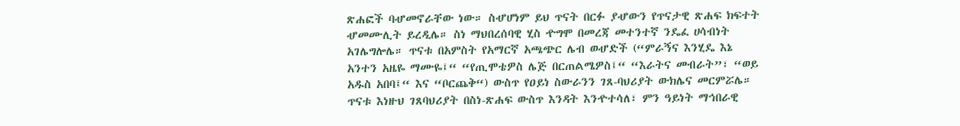ጽሐፎች ባሇመኖራቸው ነው። ስሇሆነም ይህ ጥናት በርፉ ያሇውን የጥናታዊ ጽሐፍ ክፍተት ሇመሙሊት ይረዲሌ። ስነ ማህበረሰባዊ ሂስ ዯግሞ በመረጃ መተንተኛ ንዴፈ ሀሳብነት አገሌግሎሌ። ጥናቱ በአምስት የአማርኛ አጫጭር ሌብ ወሇድች (“ምራኝና እንሂዴ እኔ አንተን አዜዬ ማሙዬ፤“ “የጢሞቴዎስ ሌጅ በርጠልሜዎስ፤“ “እራትና መብራት”፣ “ወይ አዱስ አበባ፤“ እና “ቦርጨቅ“) ውስጥ የዐይነ ስውራንን ገጸ-ባህሪያት ውክሌና መርምሯሌ። ጥናቱ እነዙህ ገጸባህሪያት በስነ-ጽሐፍ ውስጥ እንዳት እንዯተሳለ፣ ምን ዓይነት ማኅበራዊ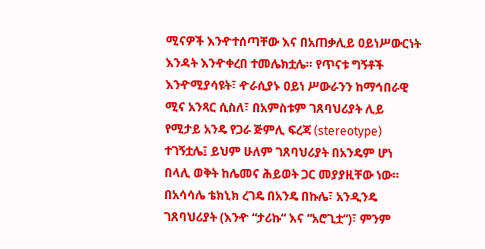ሚናዎች እንዯተሰጣቸው እና በአጠቃሊይ ዐይነሥውርነት እንዳት እንዯቀረበ ተመሌክቷሌ። የጥናቱ ግኝቶች እንዯሚያሳዩት፣ ዯራሲያኑ ዐይነ ሥውራንን ከማኅበራዊ ሚና አንጻር ሲስለ፣ በአምስቱም ገጸባህሪያት ሊይ የሚታይ አንዴ የጋራ ጅምሊ ፍረጃ (stereotype) ተገኝቷሌ፤ ይህም ሁለም ገጸባህሪያት በአንዴም ሆነ በላሊ ወቅት ከሌመና ሕይወት ጋር መያያዚቸው ነው። በአሳሳሌ ቴክኒክ ረገዴ በአንዴ በኩሌ፣ አንዲንዴ ገጸባህሪያት (እንዯ “ታሪኩ“ እና “አሮጊቷ“)፣ ምንም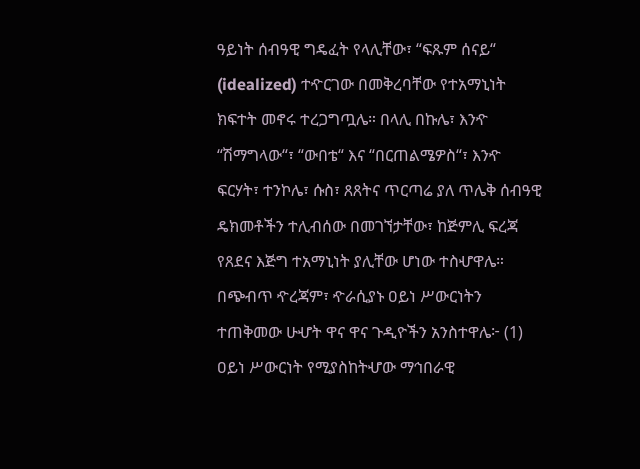ዓይነት ሰብዓዊ ግዴፈት የላሊቸው፣ “ፍጹም ሰናይ“ (idealized) ተዯርገው በመቅረባቸው የተአማኒነት ክፍተት መኖሩ ተረጋግጧሌ። በላሊ በኩሌ፣ እንዯ “ሽማግላው“፣ “ውበቴ“ እና “በርጠልሜዎስ“፣ እንዯ ፍርሃት፣ ተንኮሌ፣ ሱስ፣ ጸጸትና ጥርጣሬ ያለ ጥሌቅ ሰብዓዊ ዴክመቶችን ተሊብሰው በመገኘታቸው፣ ከጅምሊ ፍረጃ የጸደና እጅግ ተአማኒነት ያሊቸው ሆነው ተስሇዋሌ። በጭብጥ ዯረጃም፣ ዯራሲያኑ ዐይነ ሥውርነትን ተጠቅመው ሁሇት ዋና ዋና ጉዲዮችን አንስተዋሌ፦ (1) ዐይነ ሥውርነት የሚያስከትሇው ማኅበራዊ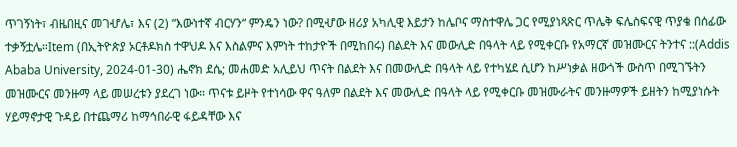ጥገኝነት፣ ብዜበዚና መገሇሌ፣ እና (2) “እውነተኛ ብርሃን“ ምንዴን ነው? በሚሇው ዘሪያ አካሊዊ እይታን ከሌቦና ማስተዋሌ ጋር የሚያነጻጽር ጥሌቅ ፍሌስፍናዊ ጥያቄ በሰፊው ተቃኝቷሌ።Item (በኢትዮጵያ ኦርቶዶክስ ተዋህዶ እና እስልምና እምነት ተከታዮች በሚከበሩ) በልደት እና መውሊድ በዓላት ላይ የሚቀርቡ የአማርኛ መዝሙርና ትንተና ::(Addis Ababa University, 2024-01-30) ሔኖክ ደሴ; መሐመድ አሊይህ ጥናት በልደት እና በመውሊድ በዓላት ላይ የተካሄደ ሲሆን ከሥነቃል ዘውጎች ውስጥ በሚገኙትን መዝሙርና መንዙማ ላይ መሠረቱን ያደረገ ነው። ጥናቱ ይዞት የተነሳው ዋና ዓለም በልደት እና መውሊድ በዓላት ላይ የሚቀርቡ መዝሙራትና መንዙማዎች ይዘትን ከሚያነሱት ሃይማኖታዊ ጉዳይ በተጨማሪ ከማኅበራዊ ፋይዳቸው እና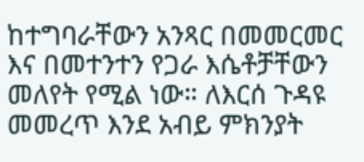ከተግባራቸውን አንጻር በመመርመር እና በመተንተን የጋራ እሴቶቻቸውን መለየት የሚል ነው። ለእርሰ ጉዳዩ መመረጥ እንደ አብይ ምክንያት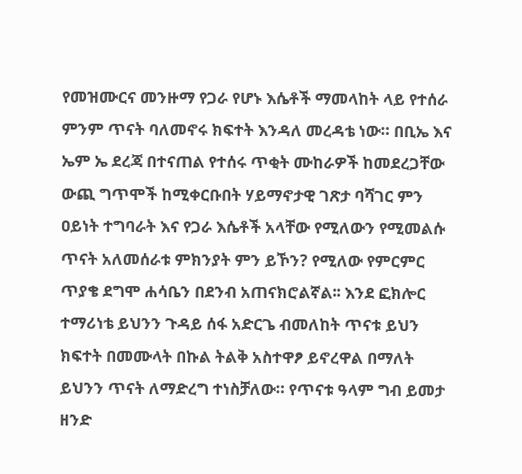የመዝሙርና መንዙማ የጋራ የሆኑ እሴቶች ማመላከት ላይ የተሰራ ምንም ጥናት ባለመኖሩ ክፍተት እንዳለ መረዳቴ ነው። በቢኤ እና ኤም ኤ ደረጃ በተናጠል የተሰሩ ጥቂት ሙከራዎች ከመደረጋቸው ውጪ ግጥሞች ከሚቀርቡበት ሃይማኖታዊ ገጽታ ባሻገር ምን ዐይነት ተግባራት እና የጋራ እሴቶች አላቸው የሚለውን የሚመልሱ ጥናት አለመሰራቱ ምክንያት ምን ይኾን? የሚለው የምርምር ጥያቄ ደግሞ ሐሳቤን በደንብ አጠናክሮልኛል፡፡ እንደ ፎክሎር ተማሪነቴ ይህንን ጉዳይ ሰፋ አድርጌ ብመለከት ጥናቱ ይህን ክፍተት በመሙላት በኩል ትልቅ አስተዋፆ ይኖረዋል በማለት ይህንን ጥናት ለማድረግ ተነስቻለው። የጥናቱ ዓላም ግብ ይመታ ዘንድ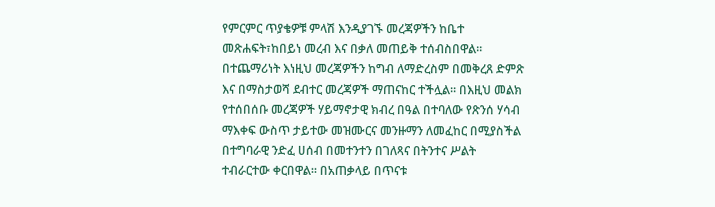የምርምር ጥያቄዎቹ ምላሽ እንዲያገኙ መረጃዎችን ከቤተ መጽሐፍት፣ከበይነ መረብ እና በቃለ መጠይቅ ተሰብስበዋል። በተጨማሪነት እነዚህ መረጃዎችን ከግብ ለማድረስም በመቅረጸ ድምጽ እና በማስታወሻ ደብተር መረጃዎች ማጠናከር ተችሏል። በእዚህ መልክ የተሰበሰቡ መረጃዎች ሃይማኖታዊ ክብረ በዓል በተባለው የጽንሰ ሃሳብ ማእቀፍ ውስጥ ታይተው መዝሙርና መንዙማን ለመፈከር በሚያስችል በተግባራዊ ንድፈ ሀሰብ በመተንተን በገለጻና በትንተና ሥልት ተብራርተው ቀርበዋል። በአጠቃላይ በጥናቱ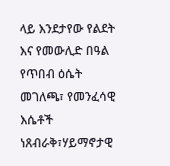ላይ እንደታየው የልደት እና የመውሊድ በዓል የጥበብ ዕሴት መገለጫ፣ የመንፈሳዊ እሴቶች ነጸብራቅ፣ሃይማኖታዊ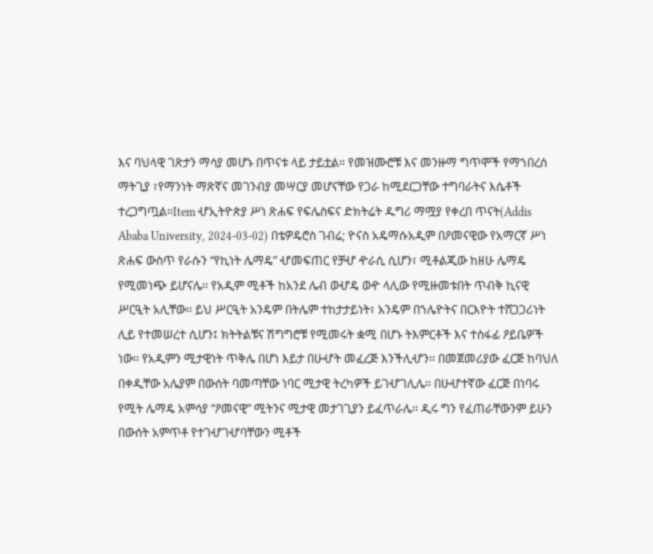እና ባህላዊ ገጽታን ማሳያ መሆኑ በጥናቱ ላይ ታይቷል። የመዝሙሮቹ እና መንዙማ ግጥሞች የማኀበረሰ ማትጊያ ፣የማንነት ማጽኛና መገንብያ መሣርያ መሆናቸው የጋራ ከሚደርጋቸው ተግባራትና እሴቶች ተረጋግጧል።Item ሇኢትዮጵያ ሥነ ጽሐፍ የፍሌስፍና ድክትሬት ዱግሪ ማሟያ የቀረበ ጥናት(Addis Ababa University, 2024-03-02) በቴዎዴሮስ ገብሬ; ዮናስ አዴማሱአዲም በዖመናዊው የአማርኛ ሥነ ጽሐፍ ውስጥ የራሱን “የኪነት ሌማዴ” ሇመፍጠር የቻሇ ዯራሲ ሲሆን፣ ሚቶልጂው ከዘሁ ሌማዴ የሚመነጭ ይሆናሌ፡፡ የአዲም ሚቶች ከአንደ ሌብ ወሇዴ ወዯ ላሊው የሚዙመቱበት ጥብቅ ኪናዊ ሥርዒት አሊቸው፡፡ ይህ ሥርዒት አንዴም በትሌም ተከታታይነት፣ አንዴም በኀሌዮትና በርእዮት ተሸጋጋሪነት ሊይ የተመሠረተ ሲሆን፤ ክትትልቹና ሽግግሮቹ የሚመሩት ቋሚ በሆኑ ትእምርቶች እና ተስፋፊ ዖይቤዎች ነው፡፡ የአዲምን ሚታዊነት ጥቅሌ በሆነ እይታ በሁሇት መፈረጅ እንችሊሇን፡፡ በመጀመሪያው ፈርጅ ከባህለ በቀዲቸው አሌያም በውሰት ባመጣቸው ነባር ሚታዊ ትረካዎች ይገሇገሊሌ፡፡ በሁሇተኛው ፈርጅ በነባሩ የሚት ሌማዴ አምሳያ “ዖመናዊ” ሚትንና ሚታዊ መታገጊያን ይፈጥራሌ፡፡ ዲሩ ግን የፈጠራቸውንም ይሁን በውሰት አምጥቶ የተገሇገሇባቸውን ሚቶች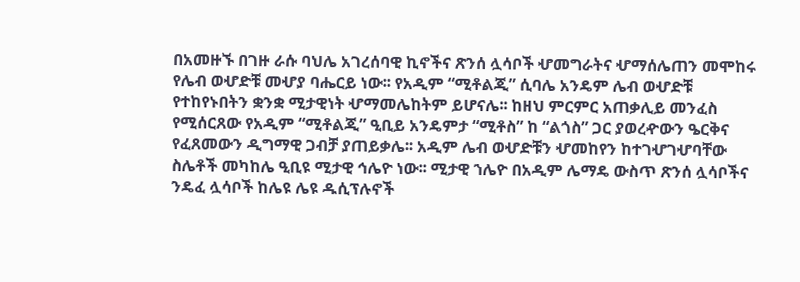በአመዙኙ በገዙ ራሱ ባህሌ አገረሰባዊ ኪኖችና ጽንሰ ሏሳቦች ሇመግራትና ሇማሰሌጠን መሞከሩ የሌብ ወሇድቹ መሇያ ባሔርይ ነው፡፡ የአዲም “ሚቶልጂ” ሲባሌ አንዴም ሌብ ወሇድቹ የተከየኑበትን ቋንቋ ሚታዊነት ሇማመሌከትም ይሆናሌ፡፡ ከዘህ ምርምር አጠቃሊይ መንፈስ የሚሰርጸው የአዲም “ሚቶልጂ” ዒቢይ አንዴምታ “ሚቶስ” ከ “ልጎስ” ጋር ያወረዯውን ዔርቅና የፈጸመውን ዲግማዊ ጋብቻ ያጠይቃሌ፡፡ አዲም ሌብ ወሇድቹን ሇመከየን ከተገሇገሇባቸው ስሌቶች መካከሌ ዒቢዩ ሚታዊ ኅሌዮ ነው፡፡ ሚታዊ ኀሌዮ በአዲም ሌማዴ ውስጥ ጽንሰ ሏሳቦችና ንዴፈ ሏሳቦች ከሌዩ ሌዩ ዱሲፕሉኖች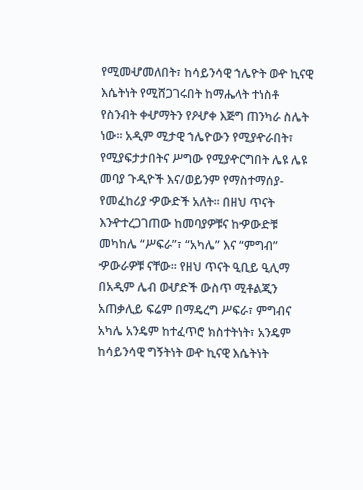የሚመሇመለበት፣ ከሳይንሳዊ ኀሌዮት ወዯ ኪናዊ እሴትነት የሚሸጋገሩበት ከማሔላት ተነስቶ የስንብት ቀሇማትን የዖሇቀ እጅግ ጠንካራ ስሌት ነው፡፡ አዲም ሚታዊ ኀሌዮውን የሚያዯራበት፣ የሚያፍታታበትና ሥግው የሚያዯርግበት ሌዩ ሌዩ መባያ ጉዲዮች እና/ወይንም የማስተማሰያ-የመፈከሪያ ዏውድች አለት፡፡ በዘህ ጥናት እንዯተረጋገጠው ከመባያዎቹና ከዏውድቹ መካከሌ “ሥፍራ”፣ “አካሌ” እና “ምግብ” ዏውራዎቹ ናቸው፡፡ የዘህ ጥናት ዒቢይ ዒሊማ በአዲም ሌብ ወሇድች ውስጥ ሚቶልጂን አጠቃሊይ ፍሬም በማዴረግ ሥፍራ፣ ምግብና አካሌ አንዴም ከተፈጥሮ ክስተትነት፣ አንዴም ከሳይንሳዊ ግኝትነት ወዯ ኪናዊ እሴትነት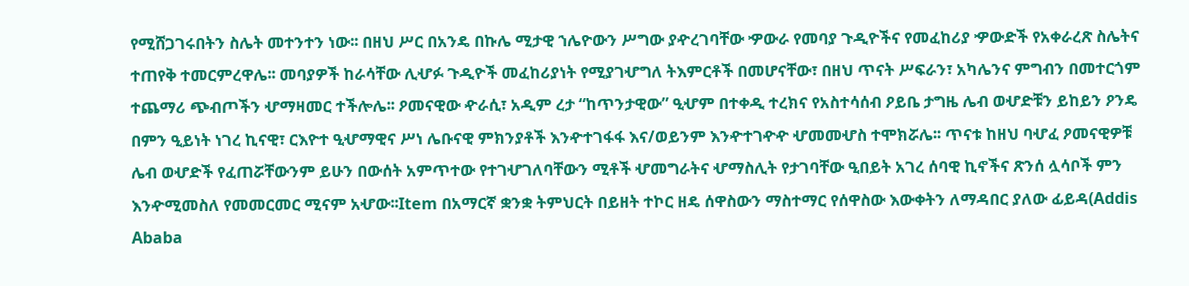የሚሸጋገሩበትን ስሌት መተንተን ነው፡፡ በዘህ ሥር በአንዴ በኩሌ ሚታዊ ኀሌዮውን ሥግው ያዯረገባቸው ዏውራ የመባያ ጉዲዮችና የመፈከሪያ ዏውድች የአቀራረጽ ስሌትና ተጠየቅ ተመርምረዋሌ፡፡ መባያዎች ከራሳቸው ሊሇፉ ጉዲዮች መፈከሪያነት የሚያገሇግለ ትእምርቶች በመሆናቸው፣ በዘህ ጥናት ሥፍራን፣ አካሌንና ምግብን በመተርጎም ተጨማሪ ጭብጦችን ሇማዛመር ተችሎሌ፡፡ ዖመናዊው ዯራሲ፣ አዲም ረታ “ከጥንታዊው” ዒሇም በተቀዲ ተረክና የአስተሳሰብ ዖይቤ ታግዜ ሌብ ወሇድቹን ይከይን ዖንዴ በምን ዒይነት ነገረ ኪናዊ፣ ርእዮተ ዒሇማዊና ሥነ ሌቡናዊ ምክንያቶች እንዯተገፋፋ እና/ወይንም እንዯተገዯዯ ሇመመሇስ ተሞክሯሌ፡፡ ጥናቱ ከዘህ ባሇፈ ዖመናዊዎቹ ሌብ ወሇድች የፈጠሯቸውንም ይሁን በውሰት አምጥተው የተገሇገለባቸውን ሚቶች ሇመግራትና ሇማስሊት የታገባቸው ዒበይት አገረ ሰባዊ ኪኖችና ጽንሰ ሏሳቦች ምን እንዯሚመስለ የመመርመር ሚናም አሇው፡፡Item በአማርኛ ቋንቋ ትምህርት በይዘት ተኮር ዘዴ ሰዋስውን ማስተማር የሰዋስው እውቀትን ለማዳበር ያለው ፊይዳ(Addis Ababa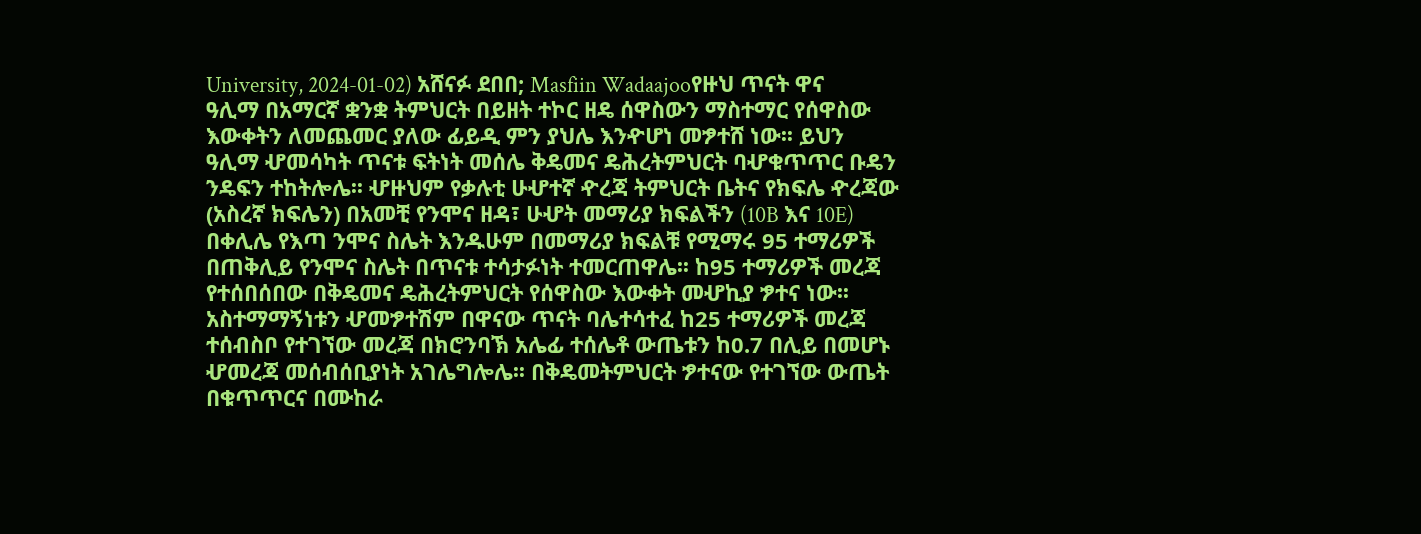University, 2024-01-02) አሸናፉ ደበበ; Masfiin Wadaajooየዙህ ጥናት ዋና ዓሊማ በአማርኛ ቋንቋ ትምህርት በይዘት ተኮር ዘዴ ሰዋስውን ማስተማር የሰዋስው እውቀትን ለመጨመር ያለው ፊይዲ ምን ያህሌ እንዯሆነ መፇተሸ ነው፡፡ ይህን ዓሊማ ሇመሳካት ጥናቱ ፍትነት መሰሌ ቅዴመና ዴሕረትምህርት ባሇቁጥጥር ቡዴን ንዴፍን ተከትሎሌ፡፡ ሇዙህም የቃሉቲ ሁሇተኛ ዯረጃ ትምህርት ቤትና የክፍሌ ዯረጃው (አስረኛ ክፍሌን) በአመቺ የንሞና ዘዳ፣ ሁሇት መማሪያ ክፍልችን (10B እና 10E) በቀሊሌ የእጣ ንሞና ስሌት እንዱሁም በመማሪያ ክፍልቹ የሚማሩ 95 ተማሪዎች በጠቅሊይ የንሞና ስሌት በጥናቱ ተሳታፉነት ተመርጠዋሌ፡፡ ከ95 ተማሪዎች መረጃ የተሰበሰበው በቅዴመና ዴሕረትምህርት የሰዋስው እውቀት መሇኪያ ፇተና ነው፡፡ አስተማማኝነቱን ሇመፇተሽም በዋናው ጥናት ባሌተሳተፈ ከ25 ተማሪዎች መረጃ ተሰብስቦ የተገኘው መረጃ በክሮንባኽ አሌፊ ተሰሌቶ ውጤቱን ከ0.7 በሊይ በመሆኑ ሇመረጃ መሰብሰቢያነት አገሌግሎሌ፡፡ በቅዴመትምህርት ፇተናው የተገኘው ውጤት በቁጥጥርና በሙከራ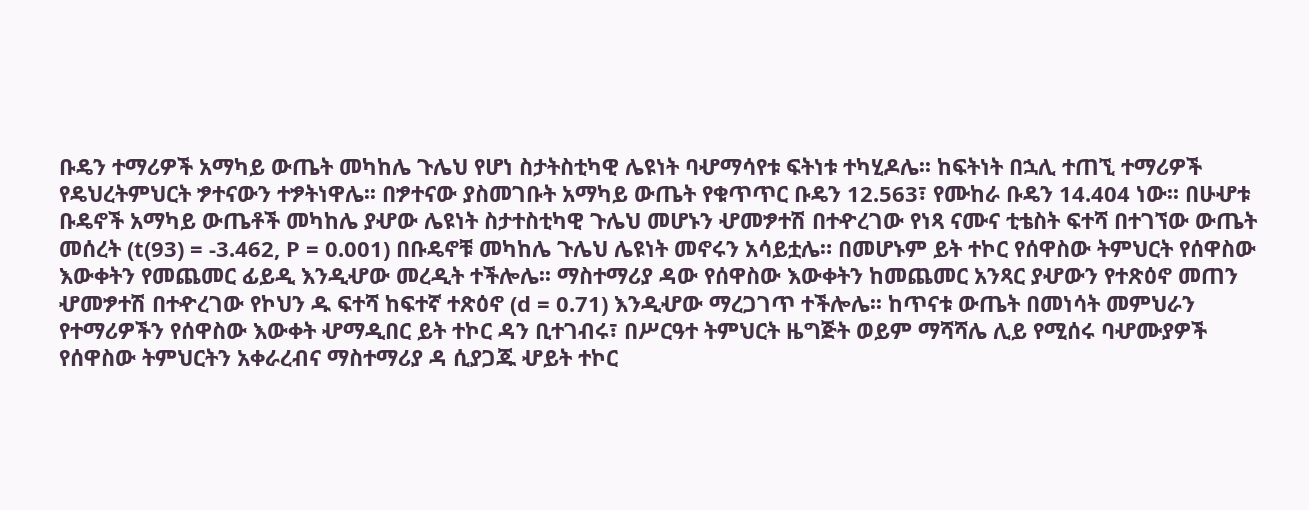ቡዴን ተማሪዎች አማካይ ውጤት መካከሌ ጉሌህ የሆነ ስታትስቲካዊ ሌዩነት ባሇማሳየቱ ፍትነቱ ተካሂዶሌ፡፡ ከፍትነት በኋሊ ተጠኚ ተማሪዎች የዴህረትምህርት ፇተናውን ተፇትነዋሌ፡፡ በፇተናው ያስመገቡት አማካይ ውጤት የቁጥጥር ቡዴን 12.563፣ የሙከራ ቡዴን 14.404 ነው፡፡ በሁሇቱ ቡዴኖች አማካይ ውጤቶች መካከሌ ያሇው ሌዩነት ስታተስቲካዊ ጉሌህ መሆኑን ሇመፇተሽ በተዯረገው የነጻ ናሙና ቲቴስት ፍተሻ በተገኘው ውጤት መሰረት (t(93) = -3.462, P = 0.001) በቡዴኖቹ መካከሌ ጉሌህ ሌዩነት መኖሩን አሳይቷሌ። በመሆኑም ይት ተኮር የሰዋስው ትምህርት የሰዋስው እውቀትን የመጨመር ፊይዲ እንዲሇው መረዲት ተችሎሌ፡፡ ማስተማሪያ ዳው የሰዋስው እውቀትን ከመጨመር አንጻር ያሇውን የተጽዕኖ መጠን ሇመፇተሽ በተዯረገው የኮህን ዱ ፍተሻ ከፍተኛ ተጽዕኖ (d = 0.71) እንዲሇው ማረጋገጥ ተችሎሌ፡፡ ከጥናቱ ውጤት በመነሳት መምህራን የተማሪዎችን የሰዋስው እውቀት ሇማዲበር ይት ተኮር ዳን ቢተገብሩ፣ በሥርዓተ ትምህርት ዜግጅት ወይም ማሻሻሌ ሊይ የሚሰሩ ባሇሙያዎች የሰዋስው ትምህርትን አቀራረብና ማስተማሪያ ዳ ሲያጋጁ ሇይት ተኮር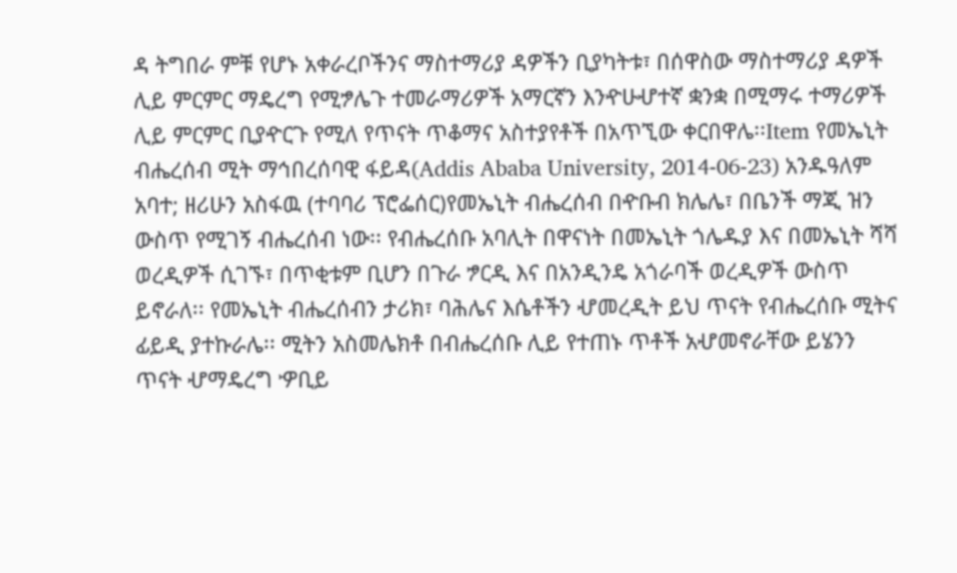ዳ ትግበራ ምቹ የሆኑ አቀራረቦችንና ማስተማሪያ ዳዎችን ቢያካትቱ፣ በሰዋስው ማስተማሪያ ዳዎች ሊይ ምርምር ማዴረግ የሚፇሌጉ ተመራማሪዎች አማርኛን እንዯሁሇተኛ ቋንቋ በሚማሩ ተማሪዎች ሊይ ምርምር ቢያዯርጉ የሚለ የጥናት ጥቆማና አስተያየቶች በአጥኚው ቀርበዋሌ፡፡Item የመኤኒት ብሔረሰብ ሚት ማኅበረሰባዊ ፋይዳ(Addis Ababa University, 2014-06-23) አንዱዓለም አባተ; ዘሪሁን አስፋዉ (ተባባሪ ፕሮፌሰር)የመኤኒት ብሔረሰብ በዯቡብ ክሌሌ፣ በቤንች ማጂ ዝን ውስጥ የሚገኝ ብሔረሰብ ነው፡፡ የብሔረሰቡ አባሊት በዋናነት በመኤኒት ጎሌዱያ እና በመኤኒት ሻሻ ወረዲዎች ሲገኙ፣ በጥቂቱም ቢሆን በጉራ ፇርዲ እና በአንዲንዴ አጎራባች ወረዲዎች ውስጥ ይኖራለ፡፡ የመኤኒት ብሔረሰብን ታሪክ፣ ባሕሌና እሴቶችን ሇመረዲት ይህ ጥናት የብሔረሰቡ ሚትና ፊይዲ ያተኩራሌ፡፡ ሚትን አስመሌክቶ በብሔረሰቡ ሊይ የተጠኑ ጥቶች አሇመኖራቸው ይሄንን ጥናት ሇማዴረግ ዏቢይ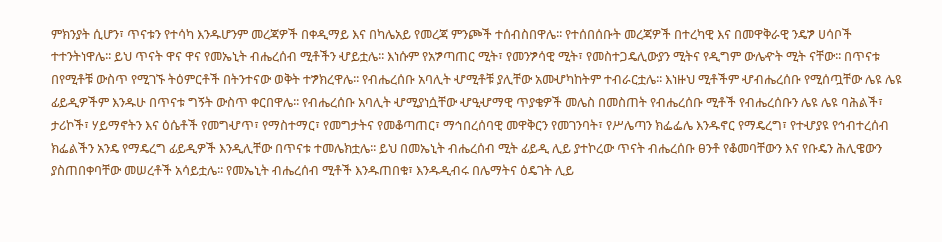ምክንያት ሲሆን፣ ጥናቱን የተሳካ እንዱሆንም መረጃዎች በቀዲማይ እና በካሌአይ የመረጃ ምንጮች ተሰብስበዋሌ፡፡ የተሰበሰቡት መረጃዎች በተረካዊ እና በመዋቅራዊ ንዴፇ ሀሳቦች ተተንትነዋሌ፡፡ ይህ ጥናት ዋና ዋና የመኤኒት ብሔረሰብ ሚቶችን ሇይቷሌ፡፡ እነሱም የአፇጣጠር ሚት፣ የመንፇሳዊ ሚት፣ የመስተጋዴሊውያን ሚትና የዲግም ውሌዯት ሚት ናቸው፡፡ በጥናቱ በየሚቶቹ ውስጥ የሚገኙ ትዕምርቶች በትንተናው ወቅት ተፇክረዋሌ፡፡ የብሔረሰቡ አባሊት ሇሚቶቹ ያሊቸው አመሇካከትም ተብራርቷሌ፡፡ እነዙህ ሚቶችም ሇብሔረሰቡ የሚሰጧቸው ሌዩ ሌዩ ፊይዲዎችም እንዱሁ በጥናቱ ግኝት ውስጥ ቀርበዋሌ፡፡ የብሔረሰቡ አባሊት ሇሚያነሷቸው ሇዒሇማዊ ጥያቄዎች መሌስ በመስጠት የብሔረሰቡ ሚቶች የብሔረሰቡን ሌዩ ሌዩ ባሕልች፣ ታሪኮች፣ ሃይማኖትን እና ዕሴቶች የመግሇጥ፣ የማስተማር፣ የመግታትና የመቆጣጠር፣ ማኅበረሰባዊ መዋቅርን የመገንባት፣ የሥሌጣን ክፌፌሌ እንዱኖር የማዴረግ፣ የተሇያዩ የኅብተረሰብ ክፌልችን አንዴ የማዴረግ ፊይዲዎች እንዲሊቸው በጥናቱ ተመሌክቷሌ፡፡ ይህ በመኤኒት ብሔረሰብ ሚት ፊይዲ ሊይ ያተኮረው ጥናት ብሔረሰቡ ፀንቶ የቆመባቸውን እና የቡዴን ሕሊዌውን ያስጠበቀባቸው መሠረቶች አሳይቷሌ፡፡ የመኤኒት ብሔረሰብ ሚቶች እንዱጠበቁ፣ እንዱዲብሩ በሌማትና ዕዴገት ሊይ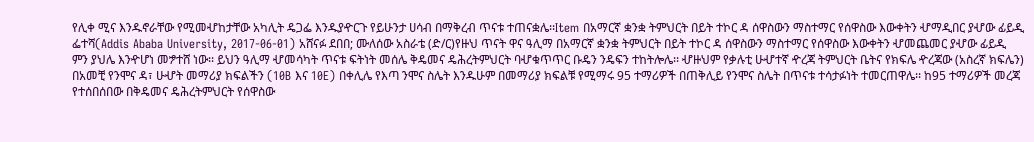የሊቀ ሚና እንዱኖራቸው የሚመሇከታቸው አካሊት ዴጋፌ እንዱያዯርጉ የይሁንታ ሀሳብ በማቅረብ ጥናቱ ተጠናቋሌ፡፡Item በአማርኛ ቋንቋ ትምህርት በይት ተኮር ዳ ሰዋስውን ማስተማር የሰዋስው እውቀትን ሇማዲበር ያሇው ፊይዲ ፌተሻ(Addis Ababa University, 2017-06-01) አሸናፉ ደበበ; ሙለሰው አስራቴ (ድ/ር)የዙህ ጥናት ዋና ዓሊማ በአማርኛ ቋንቋ ትምህርት በይት ተኮር ዳ ሰዋስውን ማስተማር የሰዋስው እውቀትን ሇመጨመር ያሇው ፊይዲ ምን ያህሌ እንዯሆነ መፇተሸ ነው፡፡ ይህን ዓሊማ ሇመሳካት ጥናቱ ፍትነት መሰሌ ቅዴመና ዴሕረትምህርት ባሇቁጥጥር ቡዴን ንዴፍን ተከትሎሌ፡፡ ሇዙህም የቃሉቲ ሁሇተኛ ዯረጃ ትምህርት ቤትና የክፍሌ ዯረጃው (አስረኛ ክፍሌን) በአመቺ የንሞና ዳ፣ ሁሇት መማሪያ ክፍልችን (10B እና 10E) በቀሊሌ የእጣ ንሞና ስሌት እንዱሁም በመማሪያ ክፍልቹ የሚማሩ 95 ተማሪዎች በጠቅሊይ የንሞና ስሌት በጥናቱ ተሳታፉነት ተመርጠዋሌ፡፡ ከ95 ተማሪዎች መረጃ የተሰበሰበው በቅዴመና ዴሕረትምህርት የሰዋስው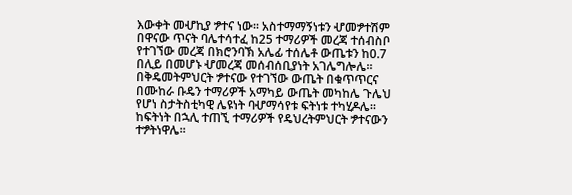እውቀት መሇኪያ ፇተና ነው፡፡ አስተማማኝነቱን ሇመፇተሽም በዋናው ጥናት ባሌተሳተፈ ከ25 ተማሪዎች መረጃ ተሰብስቦ የተገኘው መረጃ በክሮንባኽ አሌፊ ተሰሌቶ ውጤቱን ከ0.7 በሊይ በመሆኑ ሇመረጃ መሰብሰቢያነት አገሌግሎሌ፡፡ በቅዴመትምህርት ፇተናው የተገኘው ውጤት በቁጥጥርና በሙከራ ቡዴን ተማሪዎች አማካይ ውጤት መካከሌ ጉሌህ የሆነ ስታትስቲካዊ ሌዩነት ባሇማሳየቱ ፍትነቱ ተካሂዶሌ፡፡ ከፍትነት በኋሊ ተጠኚ ተማሪዎች የዴህረትምህርት ፇተናውን ተፇትነዋሌ፡፡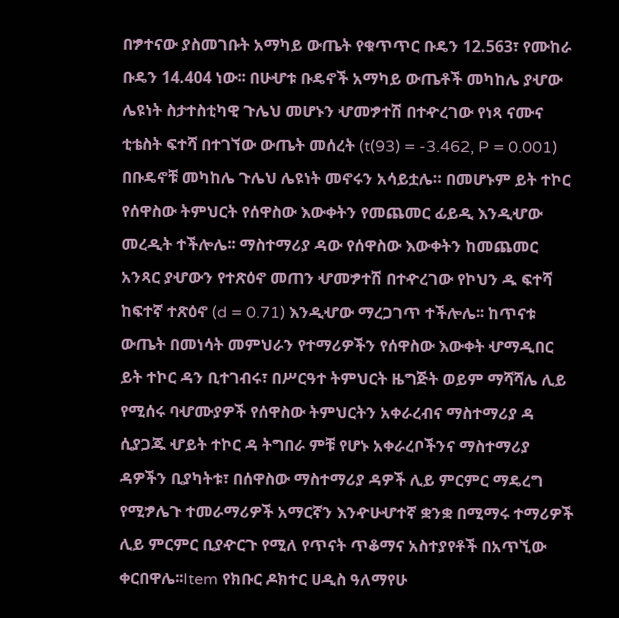በፇተናው ያስመገቡት አማካይ ውጤት የቁጥጥር ቡዴን 12.563፣ የሙከራ ቡዴን 14.404 ነው፡፡ በሁሇቱ ቡዴኖች አማካይ ውጤቶች መካከሌ ያሇው ሌዩነት ስታተስቲካዊ ጉሌህ መሆኑን ሇመፇተሽ በተዯረገው የነጻ ናሙና ቲቴስት ፍተሻ በተገኘው ውጤት መሰረት (t(93) = -3.462, P = 0.001) በቡዴኖቹ መካከሌ ጉሌህ ሌዩነት መኖሩን አሳይቷሌ። በመሆኑም ይት ተኮር የሰዋስው ትምህርት የሰዋስው እውቀትን የመጨመር ፊይዲ እንዲሇው መረዲት ተችሎሌ፡፡ ማስተማሪያ ዳው የሰዋስው እውቀትን ከመጨመር አንጻር ያሇውን የተጽዕኖ መጠን ሇመፇተሽ በተዯረገው የኮህን ዱ ፍተሻ ከፍተኛ ተጽዕኖ (d = 0.71) እንዲሇው ማረጋገጥ ተችሎሌ፡፡ ከጥናቱ ውጤት በመነሳት መምህራን የተማሪዎችን የሰዋስው እውቀት ሇማዲበር ይት ተኮር ዳን ቢተገብሩ፣ በሥርዓተ ትምህርት ዜግጅት ወይም ማሻሻሌ ሊይ የሚሰሩ ባሇሙያዎች የሰዋስው ትምህርትን አቀራረብና ማስተማሪያ ዳ ሲያጋጁ ሇይት ተኮር ዳ ትግበራ ምቹ የሆኑ አቀራረቦችንና ማስተማሪያ ዳዎችን ቢያካትቱ፣ በሰዋስው ማስተማሪያ ዳዎች ሊይ ምርምር ማዴረግ የሚፇሌጉ ተመራማሪዎች አማርኛን እንዯሁሇተኛ ቋንቋ በሚማሩ ተማሪዎች ሊይ ምርምር ቢያዯርጉ የሚለ የጥናት ጥቆማና አስተያየቶች በአጥኚው ቀርበዋሌ፡፡Item የክቡር ዶክተር ሀዲስ ዓለማየሁ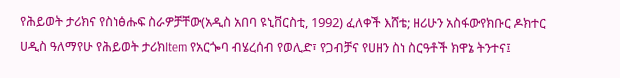የሕይወት ታሪክና የስነፅሑፍ ስራዎቻቸው(አዲስ አበባ ዩኒቨርስቲ, 1992) ፈለቀች እሸቴ; ዘሪሁን አስፋውየክቡር ዶክተር ሀዲስ ዓለማየሁ የሕይወት ታሪክItem የአርጐባ ብሄረሰብ የወሊድ፣ የጋብቻና የሀዘን ስነ ስርዓቶች ክዋኔ ትንተና፤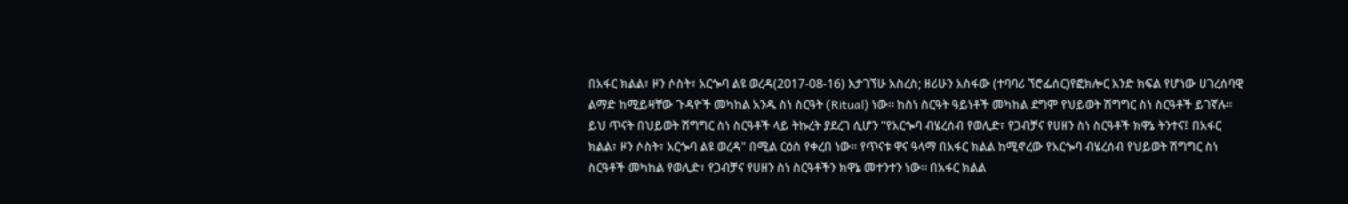በአፋር ክልል፣ ዞን ሶስት፣ አርጐባ ልዩ ወረዳ(2017-08-16) እታገኘሁ አስረስ; ዘሪሁን አስፋው (ተባባሪ ኘሮፌሰር)የፎክሎር አንድ ክፍል የሆነው ሀገረሰባዊ ልማድ ከሚይዛቸው ጉዳዮች መካከል አንዱ ስነ ስርዓት (Ritual) ነው፡፡ ከስነ ስርዓት ዓይነቶች መካከል ደግሞ የህይወት ሽግግር ስነ ስርዓቶች ይገኛሉ፡፡ ይህ ጥናት በህይወት ሽግግር ስነ ስርዓቶች ላይ ትኩረት ያደረገ ሲሆን "የአርጐባ ብሄረሰብ የወሊድ፣ የጋብቻና የሀዘን ስነ ስርዓቶች ክዋኔ ትንተና፤ በአፋር ክልል፣ ዞን ሶስት፣ አርጐባ ልዩ ወረዳ" በሚል ርዕስ የቀረበ ነው፡፡ የጥናቱ ዋና ዓላማ በአፋር ክልል ከሚኖረው የአርጐባ ብሄረሰብ የህይወት ሽግግር ስነ ስርዓቶች መካከል የወሊድ፣ የጋብቻና የሀዘን ስነ ስርዓቶችን ክዋኔ መተንተን ነው፡፡ በአፋር ክልል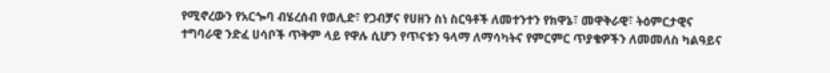የሚኖረውን የአርጐባ ብሄረሰብ የወሊድ፣ የጋብቻና የሀዘን ስነ ስርዓቶች ለመተንተን የክዋኔ፣ መዋቅራዊ፣ ትዕምርታዊና ተግባራዊ ንድፈ ሀሳቦች ጥቅም ላይ የዋሉ ሲሆን የጥናቱን ዓላማ ለማሳካትና የምርምር ጥያቄዎችን ለመመለስ ካልዓይና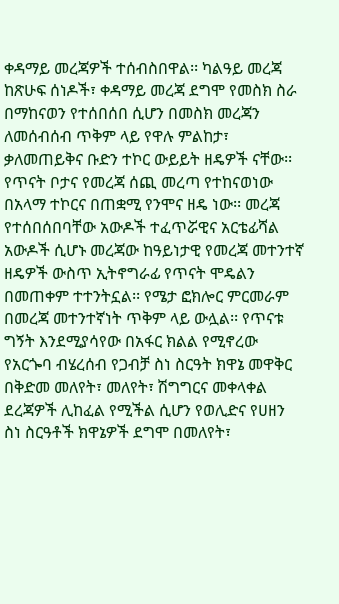ቀዳማይ መረጃዎች ተሰብስበዋል፡፡ ካልዓይ መረጃ ከጽሁፍ ሰነዶች፣ ቀዳማይ መረጃ ደግሞ የመስክ ስራ በማከናወን የተሰበሰበ ሲሆን በመስክ መረጃን ለመሰብሰብ ጥቅም ላይ የዋሉ ምልከታ፣ ቃለመጠይቅና ቡድን ተኮር ውይይት ዘዴዎች ናቸው፡፡ የጥናት ቦታና የመረጃ ሰጪ መረጣ የተከናወነው በአላማ ተኮርና በጠቋሚ የንሞና ዘዴ ነው፡፡ መረጃ የተሰበሰበባቸው አውዶች ተፈጥሯዊና አርቴፊሻል አውዶች ሲሆኑ መረጃው ከዓይነታዊ የመረጃ መተንተኛ ዘዴዎች ውስጥ ኢትኖግራፊ የጥናት ሞዴልን በመጠቀም ተተንትኗል፡፡ የሜታ ፎክሎር ምርመራም በመረጃ መተንተኛነት ጥቅም ላይ ውሏል፡፡ የጥናቱ ግኝት እንደሚያሳየው በአፋር ክልል የሚኖረው የአርጐባ ብሄረሰብ የጋብቻ ስነ ስርዓት ክዋኔ መዋቅር በቅድመ መለየት፣ መለየት፣ ሽግግርና መቀላቀል ደረጃዎች ሊከፈል የሚችል ሲሆን የወሊድና የሀዘን ስነ ስርዓቶች ክዋኔዎች ደግሞ በመለየት፣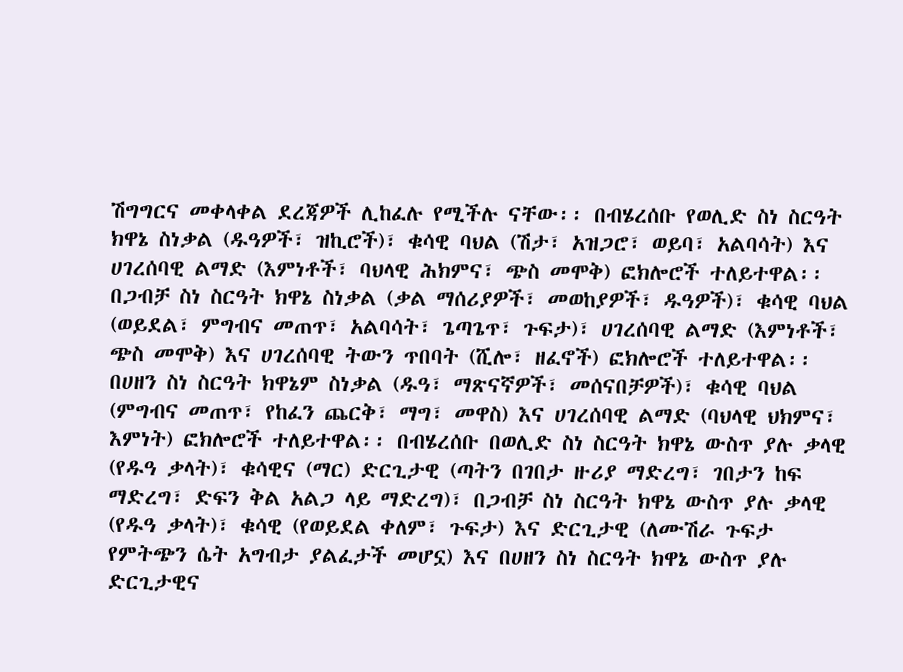ሽግግርና መቀላቀል ደረጃዎች ሊከፈሉ የሚችሉ ናቸው፡፡ በብሄረሰቡ የወሊድ ስነ ስርዓት ክዋኔ ስነቃል (ዱዓዎች፣ ዝኪሮች)፣ ቁሳዊ ባህል (ሽታ፣ አዝጋሮ፣ ወይባ፣ አልባሳት) እና ሀገረሰባዊ ልማድ (እምነቶች፣ ባህላዊ ሕክምና፣ ጭስ መሞቅ) ፎክሎሮች ተለይተዋል፡፡ በጋብቻ ስነ ስርዓት ክዋኔ ስነቃል (ቃል ማሰሪያዎች፣ መወከያዎች፣ ዱዓዎች)፣ ቁሳዊ ባህል (ወይደል፣ ምግብና መጠጥ፣ አልባሳት፣ ጌጣጌጥ፣ ጉፍታ)፣ ሀገረሰባዊ ልማድ (እምነቶች፣ ጭስ መሞቅ) እና ሀገረሰባዊ ትውን ጥበባት (ሺሎ፣ ዘፈኖች) ፎክሎሮች ተለይተዋል፡፡ በሀዘን ስነ ስርዓት ክዋኔም ስነቃል (ዱዓ፣ ማጽናኛዎች፣ መሰናበቻዎች)፣ ቁሳዊ ባህል (ምግብና መጠጥ፣ የከፈን ጨርቅ፣ ማግ፣ መዋስ) እና ሀገረሰባዊ ልማድ (ባህላዊ ህክምና፣ እምነት) ፎክሎሮች ተለይተዋል፡፡ በብሄረሰቡ በወሊድ ስነ ስርዓት ክዋኔ ውስጥ ያሉ ቃላዊ (የዱዓ ቃላት)፣ ቁሳዊና (ማር) ድርጊታዊ (ጣትን በገበታ ዙሪያ ማድረግ፣ ገበታን ከፍ ማድረግ፣ ድፍን ቅል አልጋ ላይ ማድረግ)፣ በጋብቻ ስነ ስርዓት ክዋኔ ውስጥ ያሉ ቃላዊ (የዱዓ ቃላት)፣ ቁሳዊ (የወይደል ቀለም፣ ጉፍታ) እና ድርጊታዊ (ለሙሽራ ጉፍታ የምትጭን ሴት አግብታ ያልፈታች መሆኗ) እና በሀዘን ስነ ስርዓት ክዋኔ ውስጥ ያሉ ድርጊታዊና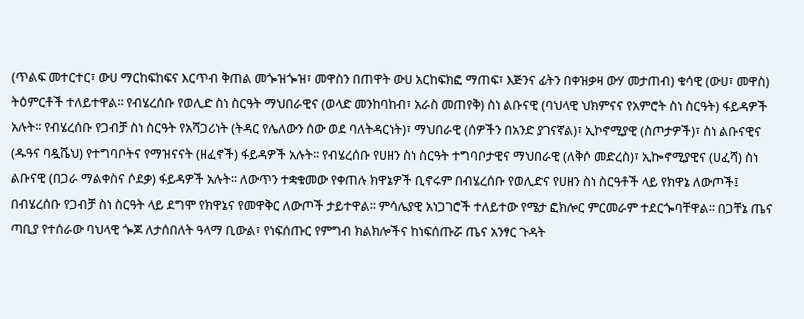(ጥልፍ መተርተር፣ ውሀ ማርከፍከፍና እርጥብ ቅጠል መጐዝጐዝ፣ መዋስን በጠዋት ውሀ አርከፍክፎ ማጠፍ፣ እጅንና ፊትን በቀዝቃዛ ውሃ መታጠብ) ቁሳዊ (ውሀ፣ መዋስ) ትዕምርቶች ተለይተዋል፡፡ የብሄረሰቡ የወሊድ ስነ ስርዓት ማህበራዊና (ወላድ መንከባከብ፣ አራስ መጠየቅ) ስነ ልቡናዊ (ባህላዊ ህክምናና የአምሮት ስነ ስርዓት) ፋይዳዎች አሉት፡፡ የብሄረሰቡ የጋብቻ ስነ ስርዓት የአሻጋሪነት (ትዳር የሌለውን ሰው ወደ ባለትዳርነት)፣ ማህበራዊ (ሰዎችን በአንድ ያገናኛል)፣ ኢኮኖሚያዊ (ስጦታዎች)፣ ስነ ልቡናዊና (ዱዓና ባዷሼህ) የተግባቦትና የማዝናናት (ዘፈኖች) ፋይዳዎች አሉት፡፡ የብሄረሰቡ የሀዘን ስነ ስርዓት ተግባቦታዊና ማህበራዊ (ለቅሶ መድረስ)፣ ኢኰኖሚያዊና (ሀፈሻ) ስነ ልቡናዊ (በጋራ ማልቀስና ሶደቃ) ፋይዳዎች አሉት፡፡ ለውጥን ተቋቁመው የቀጠሉ ክዋኔዎች ቢኖሩም በብሄረሰቡ የወሊድና የሀዘን ስነ ስርዓቶች ላይ የክዋኔ ለውጦች፤ በብሄረሰቡ የጋብቻ ስነ ስርዓት ላይ ደግሞ የክዋኔና የመዋቅር ለውጦች ታይተዋል፡፡ ምሳሌያዊ አነጋገሮች ተለይተው የሜታ ፎክሎር ምርመራም ተደርጐባቸዋል፡፡ በጋቸኔ ጤና ጣቢያ የተሰራው ባህላዊ ጐጆ ለታሰበለት ዓላማ ቢውል፣ የነፍሰጡር የምግብ ክልክሎችና ከነፍሰጡሯ ጤና አንፃር ጉዳት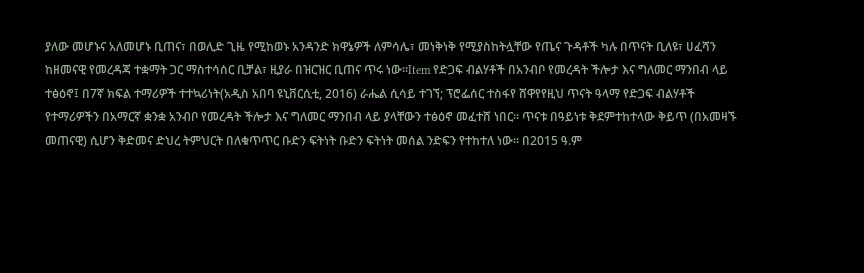ያለው መሆኑና አለመሆኑ ቢጠና፣ በወሊድ ጊዜ የሚከወኑ አንዳንድ ክዋኔዎች ለምሳሌ፣ መነቅነቅ የሚያስከትሏቸው የጤና ጉዳቶች ካሉ በጥናት ቢለዩ፣ ሀፈሻን ከዘመናዊ የመረዳጃ ተቋማት ጋር ማስተሳሰር ቢቻል፣ ዚያራ በዝርዝር ቢጠና ጥሩ ነው፡፡Item የድጋፍ ብልሃቶች በአንብቦ የመረዳት ችሎታ እና ግለመር ማንበብ ላይ ተፅዕኖ፤ በ7ኛ ክፍል ተማሪዎች ተተኳሪነት(አዲስ አበባ ዩኒቨርሲቲ, 2016) ራሔል ሲሳይ ተገኘ; ፕሮፌሰር ተስፋየ ሸዋየየዚህ ጥናት ዓላማ የድጋፍ ብልሃቶች የተማሪዎችን በአማርኛ ቋንቋ አንብቦ የመረዳት ችሎታ እና ግለመር ማንበብ ላይ ያላቸውን ተፅዕኖ መፈተሸ ነበር፡፡ ጥናቱ በዓይነቱ ቅደምተከተላው ቅይጥ (በአመዛኙ መጠናዊ) ሲሆን ቅድመና ድህረ ትምህርት በለቁጥጥር ቡድን ፍትነት ቡድን ፍትነት መሰል ንድፍን የተከተለ ነው፡፡ በ2015 ዓ.ም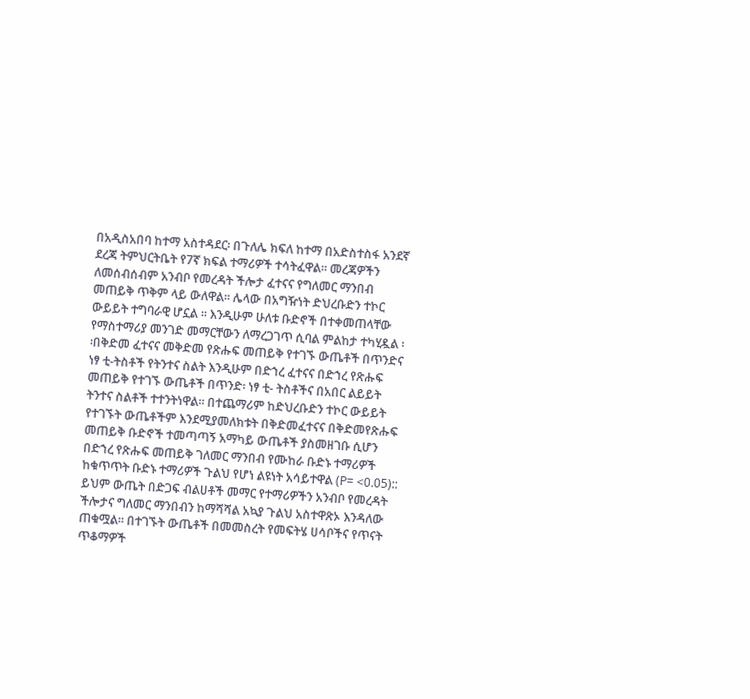በአዲስአበባ ከተማ አስተዳደር፡ በጉለሌ ክፍለ ከተማ በአድስተስፋ አንደኛ ደረጃ ትምህርትቤት የ7ኛ ክፍል ተማሪዎች ተሳትፈዋል፡፡ መረጃዎችን ለመሰብሰብም አንብቦ የመረዳት ችሎታ ፈተናና የግለመር ማንበብ መጠይቅ ጥቅም ላይ ውለዋል፡፡ ሌላው በአግዥነት ድህረቡድን ተኮር ውይይት ተግባራዊ ሆኗል ፡፡ እንዲሁም ሁለቱ ቡድኖች በተቀመጠላቸው የማስተማሪያ መንገድ መማርቸውን ለማረጋገጥ ሲባል ምልከታ ተካሂዷል ፡፡በቅድመ ፈተናና መቅድመ የጽሑፍ መጠይቅ የተገኙ ውጤቶች በጥንድና ነፃ ቲ-ትስቶች የትንተና ስልት እንዲሁም በድኀረ ፈተናና በድኀረ የጽሑፍ መጠይቅ የተገኙ ውጤቶች በጥንድ፡ ነፃ ቲ- ትስቶችና በአበር ልይይት ትንተና ስልቶች ተተንትነዋል፡፡ በተጨማሪም ከድህረቡድን ተኮር ውይይት የተገኙት ውጤቶችም እንደሚያመለክቱት በቅድመፈተናና በቅድመየጽሑፍ መጠይቅ ቡድኖች ተመጣጣኝ አማካይ ውጤቶች ያስመዘገቡ ሲሆን በድኀረ የጽሑፍ መጠይቅ ገለመር ማንበብ የሙከራ ቡድኑ ተማሪዎች ከቁጥጥት ቡድኑ ተማሪዎች ጉልህ የሆነ ልዩነት አሳይተዋል (P= <0.05):: ይህም ውጤት በድጋፍ ብልሀቶች መማር የተማሪዎችን አንብቦ የመረዳት ችሎታና ግለመር ማንበብን ከማሻሻል አኳያ ጉልህ አስተዋጽኦ እንዳለው ጠቁሟል፡፡ በተገኙት ውጤቶች በመመስረት የመፍትሄ ሀሳቦችና የጥናት ጥቆማዎች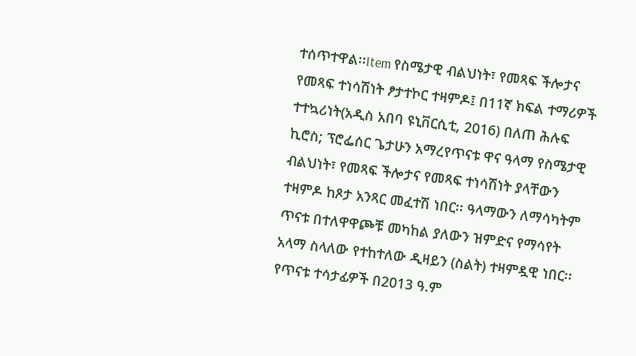ተሰጥተዋል፡፡Item የስሜታዊ ብልህነት፣ የመጻፍ ችሎታና የመጻፍ ተነሳሽነት ፆታተኮር ተዛምዶ፤ በ11ኛ ክፍል ተማሪዎች ተተኳሪነት(አዲስ አበባ ዩኒቨርሲቲ, 2016) በለጠ ሕሉፍ ኪሮስ; ፕሮፌሰር ጌታሁን አማረየጥናቱ ዋና ዓላማ የስሜታዊ ብልህነት፣ የመጻፍ ችሎታና የመጻፍ ተነሳሽነት ያላቸውን ተዛምዶ ከጾታ አንጻር መፈተሽ ነበር፡፡ ዓላማውን ለማሳካትም ጥናቱ በተለዋዋጮቹ መካከል ያለውን ዝምድና የማሳየት አላማ ስላለው የተከተለው ዲዛይን (ስልት) ተዛምዷዊ ነበር፡፡ የጥናቱ ተሳታፊዎች በ2013 ዓ.ም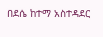በደሴ ከተማ አስተዳደር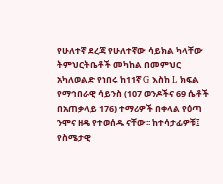የሁለተኛ ደረጃ የሁለተኛው ሳይክል ካላቸው ትምህርትቤቶች መካከል በመምህር አካለወልድ የነበሩ ከ11ኛ G እስከ L ክፍል የማኅበራዊ ሳይንስ (107 ወንዶችና 69 ሴቶች በአጠቃላይ 176) ተማሪዎች በቀላል የዕጣ ንሞና ዘዴ የተወሰዱ ናቸው፡፡ ከተሳታፊዎቹ፤ የስሜታዊ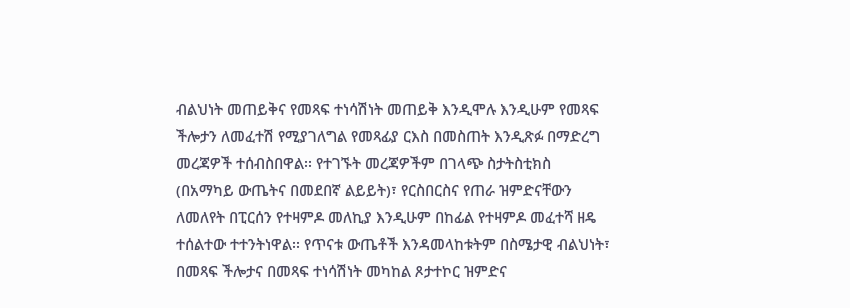ብልህነት መጠይቅና የመጻፍ ተነሳሽነት መጠይቅ እንዲሞሉ እንዲሁም የመጻፍ ችሎታን ለመፈተሽ የሚያገለግል የመጻፊያ ርእስ በመስጠት እንዲጽፉ በማድረግ መረጃዎች ተሰብስበዋል፡፡ የተገኙት መረጃዎችም በገላጭ ስታትስቲክስ (በአማካይ ውጤትና በመደበኛ ልይይት)፣ የርስበርስና የጠራ ዝምድናቸውን ለመለየት በፒርሰን የተዛምዶ መለኪያ እንዲሁም በከፊል የተዛምዶ መፈተሻ ዘዴ ተሰልተው ተተንትነዋል፡፡ የጥናቱ ውጤቶች እንዳመላከቱትም በስሜታዊ ብልህነት፣ በመጻፍ ችሎታና በመጻፍ ተነሳሽነት መካከል ጾታተኮር ዝምድና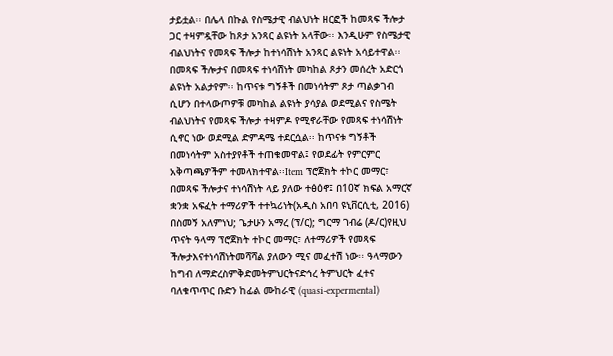ታይቷል፡፡ በሌላ በኩል የስሜታዊ ብልህነት ዘርፎች ከመጻፍ ችሎታ ጋር ተዛምዷቸው ከጾታ አንጻር ልዩነት አላቸው፡፡ እንዲሁም የስሜታዊ ብልህነትና የመጻፍ ችሎታ ከተነሳሽነት አንጻር ልዩነት አሳይተዋል፡፡ በመጻፍ ችሎታና በመጻፍ ተነሳሽነት መካከል ጾታን መሰረት አድርጎ ልዩነት አልታየም፡፡ ከጥናቱ ግኝቶች በመነሳትም ጾታ ጣልቃገብ ሲሆን በተላውጦዎቹ መካከል ልዩነት ያሳያል ወደሚልና የስሜት ብልህነትና የመጻፍ ችሎታ ተዛምዶ የሚኖራቸው የመጻፍ ተነሳሽነት ሲኖር ነው ወደሚል ድምዳሜ ተደርሷል፡፡ ከጥናቱ ግኝቶች በመነሳትም አስተያየቶች ተጠቁመዋል፤ የወደፊት የምርምር አቅጣጫዎችም ተመላክተዋል፡፡Item ፕሮጀክት ተኮር መማር፣ በመጻፍ ችሎታና ተነሳሽነት ላይ ያለው ተፅዕኖ፤ በ10ኛ ክፍል አማርኛ ቋንቋ አፍፈት ተማሪዎች ተተኳሪነት(አዲስ አበባ ዩኒቨርሲቲ, 2016) በስመኝ አለምነህ; ጌታሁን አማረ (ፕ/ር); ግርማ ገብሬ (ዶ/ር)የዚህ ጥናት ዓላማ ፕሮጀክት ተኮር መማር፣ ለተማሪዎች የመጻፍ ችሎታእናተነሳሽነትመሻሻል ያለውን ሚና መፈተሽ ነው፡፡ ዓላማውን ከግብ ለማድረስምቅድመትምህርትናድኅረ ትምህርት ፈተና ባለቁጥጥር ቡድን ከፊል ሙከራዊ (quasi-expermental)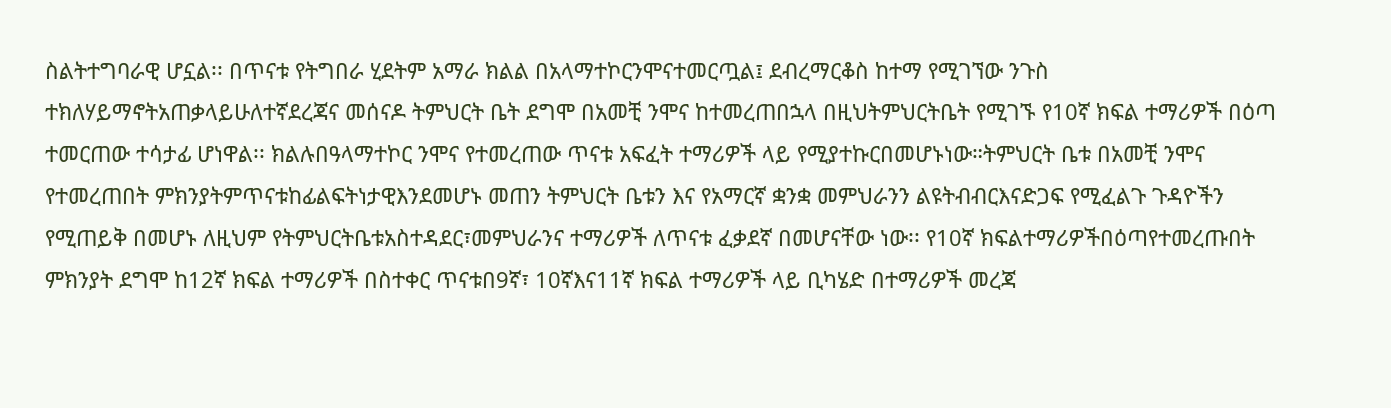ስልትተግባራዊ ሆኗል፡፡ በጥናቱ የትግበራ ሂደትም አማራ ክልል በአላማተኮርንሞናተመርጧል፤ ደብረማርቆስ ከተማ የሚገኘው ንጉስ ተክለሃይማኖትአጠቃላይሁለተኛደረጃና መሰናዶ ትምህርት ቤት ደግሞ በአመቺ ንሞና ከተመረጠበኋላ በዚህትምህርትቤት የሚገኙ የ10ኛ ክፍል ተማሪዎች በዕጣ ተመርጠው ተሳታፊ ሆነዋል፡፡ ክልሉበዓላማተኮር ንሞና የተመረጠው ጥናቱ አፍፈት ተማሪዎች ላይ የሚያተኩርበመሆኑነው።ትምህርት ቤቱ በአመቺ ንሞና የተመረጠበት ምክንያትምጥናቱከፊልፍትነታዊእንደመሆኑ መጠን ትምህርት ቤቱን እና የአማርኛ ቋንቋ መምህራንን ልዩትብብርእናድጋፍ የሚፈልጉ ጉዳዮችን የሚጠይቅ በመሆኑ ለዚህም የትምህርትቤቱአስተዳደር፣መምህራንና ተማሪዎች ለጥናቱ ፈቃደኛ በመሆናቸው ነው፡፡ የ10ኛ ክፍልተማሪዎችበዕጣየተመረጡበት ምክንያት ደግሞ ከ12ኛ ክፍል ተማሪዎች በስተቀር ጥናቱበ9ኛ፣ 10ኛእና11ኛ ክፍል ተማሪዎች ላይ ቢካሄድ በተማሪዎች መረጃ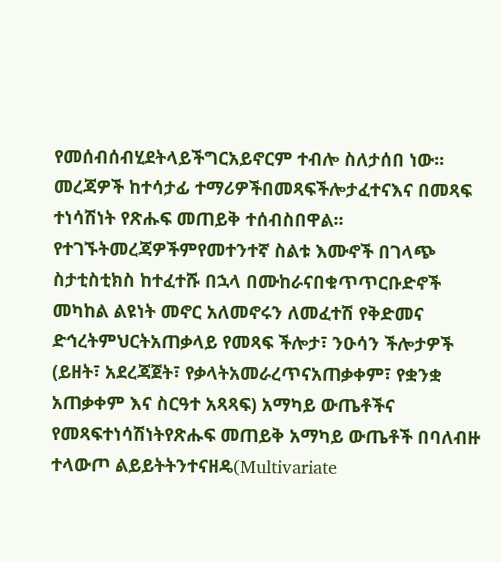የመሰብሰብሂደትላይችግርአይኖርም ተብሎ ስለታሰበ ነው፡፡ መረጃዎች ከተሳታፊ ተማሪዎችበመጻፍችሎታፈተናእና በመጻፍ ተነሳሽነት የጽሑፍ መጠይቅ ተሰብስበዋል፡፡ የተገኙትመረጃዎችምየመተንተኛ ስልቱ እሙኖች በገላጭ ስታቲስቲክስ ከተፈተሹ በኋላ በሙከራናበቁጥጥርቡድኖች መካከል ልዩነት መኖር አለመኖሩን ለመፈተሽ የቅድመና ድኅረትምህርትአጠቃላይ የመጻፍ ችሎታ፣ ንዑሳን ችሎታዎች (ይዘት፣ አደረጃጀት፣ የቃላትአመራረጥናአጠቃቀም፣ የቋንቋ አጠቃቀም እና ስርዓተ አጻጻፍ) አማካይ ውጤቶችና የመጻፍተነሳሽነትየጽሑፍ መጠይቅ አማካይ ውጤቶች በባለብዙ ተላውጦ ልይይትትንተናዘዴ(Multivariate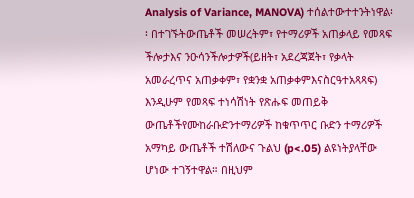Analysis of Variance, MANOVA) ተሰልተውተተንትነዋል፡፡ በተገኙትውጤቶች መሠረትም፣ የተማሪዎች አጠቃላይ የመጻፍ ችሎታእና ንዑሳንችሎታዎች(ይዘት፣ አደረጃጀት፣ የቃላት አመራረጥና አጠቃቀም፣ የቋንቋ አጠቃቀምእናስርዓተአጻጻፍ) እንዲሁም የመጻፍ ተነሳሽነት የጽሑፍ መጠይቅ ውጤቶችየሙከራቡድንተማሪዎች ከቁጥጥር ቡድን ተማሪዎች አማካይ ውጤቶች ተሽለውና ጉልህ (p<.05) ልዩነትያላቸው ሆነው ተገኝተዋል። በዚህም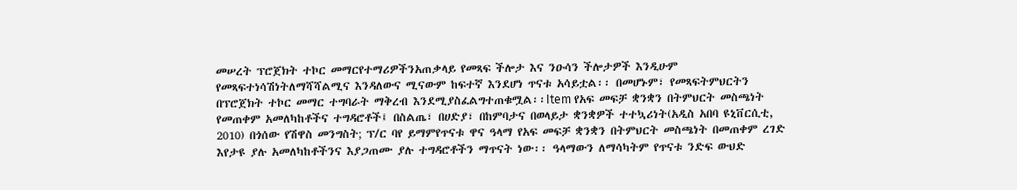መሠረት ፕሮጀክት ተኮር መማርየተማሪዎችንአጠቃላይ የመጻፍ ችሎታ እና ንዑሳን ችሎታዎች እንዲሁም የመጻፍተነሳሽነትለማሻሻልሚና እንዳለውና ሚናውም ከፍተኛ እንደሆነ ጥናቱ አሳይቷል፡፡ በመሆኑም፣ የመጻፍትምህርትን በፕሮጀክት ተኮር መማር ተግባራት ማቅረብ እንደሚያስፈልግተጠቁሟል፡፡Item የአፍ መፍቻ ቋንቋን በትምህርት መስጫነት የመጠቀም አመለካከቶችና ተግዳሮቶች፤ በስልጤ፣ በሀድያ፣ በከምባታና በወላይታ ቋንቋዎች ተተኳሪነት(አዲስ አበባ ዩኒቨርሲቲ, 2010) በጎሰው የሽዋስ መንግስት; ፕ/ር ባየ ይማምየጥናቱ ዋና ዓላማ የአፍ መፍቻ ቋንቋን በትምህርት መስጫነት በመጠቀም ረገድ እየታዩ ያሉ አመለካከቶችንና እያጋጠሙ ያሉ ተግዳሮቶችን ማጥናት ነው፡፡ ዓላማውን ለማሳካትም የጥናቱ ንድፍ ውህድ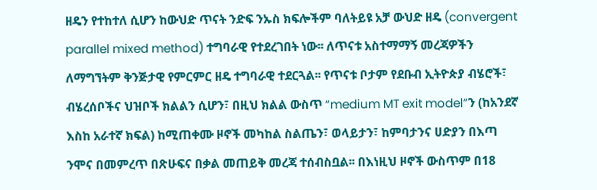ዘዴን የተከተለ ሲሆን ከውህድ ጥናት ንድፍ ንኡስ ክፍሎችም ባለትይዩ አቻ ውህድ ዘዴ (convergent parallel mixed method) ተግባራዊ የተደረገበት ነው፡፡ ለጥናቱ አስተማማኝ መረጃዎችን ለማግኘትም ቅንጅታዊ የምርምር ዘዴ ተግባራዊ ተደርጓል፡፡ የጥናቱ ቦታም የደቡብ ኢትዮጵያ ብሄሮች፣ ብሄረሰቦችና ህዝቦች ክልልን ሲሆን፣ በዚህ ክልል ውስጥ “medium MT exit model”ን (ከአንደኛ እስከ አራተኛ ክፍል) ከሚጠቀሙ ዞኖች መካከል ስልጤን፣ ወላይታን፣ ከምባታንና ሀድያን በእጣ ንሞና በመምረጥ በጽሁፍና በቃል መጠይቅ መረጃ ተሰብስቧል፡፡ በእነዚህ ዞኖች ውስጥም በ18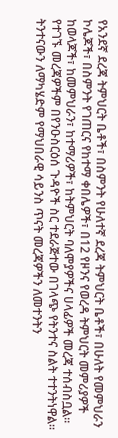የአንደኛ ደረጃ ትምህርት ቤቶች፣ በስምንት የሁለተኛ ደረጃ ትምህርት ቤቶች፣ በሁለት የመምህራን ኮሌጆች፣ በስምንት የገጠርና የከተማ ቀበሌዎች፣ በ12 የዞንና የወረዳ ትምህርት መምሪያዎች ከወላጆች፣ ከመምህራን፣ ከተማሪዎች፣ ከትምህርት ባለሞያዎችና ሀላፊዎች መረጃ ተሰብስቧል፡፡ የተገኙ መረጃዎችም በየንዑስርዕሰ ጉዳዮች ስር ተደራጅተው በገላጭ የትንተና ስልት ተተንትነዋል፡፡ ትንተናውን ለማካሄድም የማህበራዊ ሳይንስ ጥናት መረጃዎችን ለመተንትን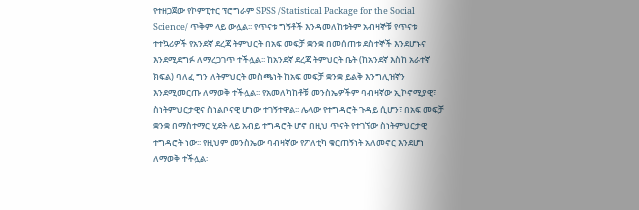የተዘጋጀው የኮምፒተር ፕሮግራም SPSS /Statistical Package for the Social Science/ ጥቅም ላይ ውሏል፡፡ የጥናቱ ግኝቶች እንዳመለከቱትም አብዛኞቹ የጥናቱ ተተኳሪዎች የአንደኛ ደረጃ ትምህርት በአፍ መፍቻ ቋንቋ በመሰጠቱ ደስተኞች እንደሆኑና እንደሚደግፉ ለማረጋገጥ ተችሏል፡፡ ከአንደኛ ደረጃ ትምህርት ቤት (ከአንደኛ እስከ አራተኛ ክፍል) ባለፈ ግን ለትምህርት መስጫነት ከአፍ መፍቻ ቋንቋ ይልቅ እንግሊዝኛን እንደሚመርጡ ለማወቅ ተችሏል፡፡ የአመለካከቶቹ መንስኤዎችም ባብዛኛው ኢኮኖሚያዊ፣ ስነትምህርታዊና ስነልቦናዊ ሆነው ተገኝተዋል፡፡ ሌላው የተግዳሮት ጉዳይ ሲሆን፣ በአፍ መፍቻ ቋንቋ በማስተማር ሂደት ላይ አብይ ተግዳሮት ሆኖ በዚህ ጥናት የተገኘው ስነትምህርታዊ ተግዳሮት ነው፡፡ የዚህም መንስኤው ባብዛኛው የፖለቲካ ቁርጠኝነት አለመኖር እንደሆነ ለማወቅ ተችሏል፡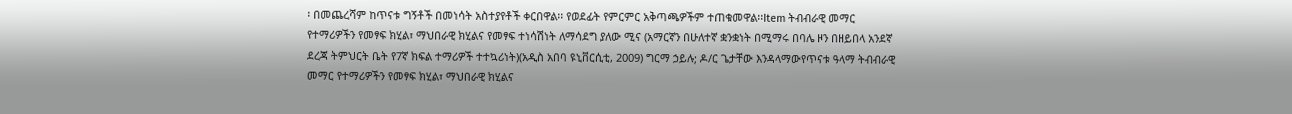፡ በመጨረሻም ከጥናቱ ግኝቶች በመነሳት አስተያየቶች ቀርበዋል፡፡ የወደፊት የምርምር አቅጣጫዎችም ተጠቁመዋል፡፡Item ትብብራዊ መማር የተማሪዎችን የመፃፍ ክሂል፣ ማህበራዊ ክሂልና የመፃፍ ተነሳሽነት ለማሳደግ ያለው ሚና (አማርኛን በሁለተኛ ቋንቋነት በሚማሩ በባሌ ዞን በዘይበላ አንደኛ ደረጃ ትምህርት ቤት የ7ኛ ክፍል ተማሪዎች ተተኳሪነት)(አዲስ አበባ ዩኒቨርሲቲ, 2009) ግርማ ኃይሉ; ዶ/ር ጌታቸው እንዳላማውየጥናቱ ዓላማ ትብብራዊ መማር የተማሪዎችን የመፃፍ ክሂል፣ ማህበራዊ ክሂልና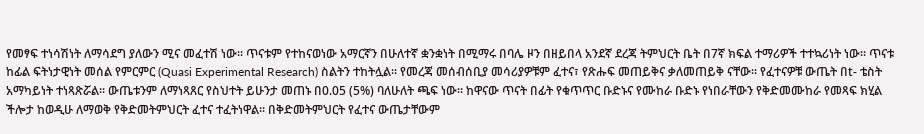የመፃፍ ተነሳሽነት ለማሳደግ ያለውን ሚና መፈተሽ ነው፡፡ ጥናቱም የተከናወነው አማርኛን በሁለተኛ ቋንቋነት በሚማሩ በባሌ ዞን በዘይበላ አንደኛ ደረጃ ትምህርት ቤት በ7ኛ ክፍል ተማሪዎች ተተኳሪነት ነው፡፡ ጥናቱ ከፊል ፍትነታዊነት መሰል የምርምር (Quasi Experimental Research) ስልትን ተከትሏል፡፡ የመረጃ መሰብሰቢያ መሳሪያዎቹም ፈተና፣ የጽሑፍ መጠይቅና ቃለመጠይቅ ናቸው፡፡ የፈተናዎቹ ውጤት በt- ቴስት አማካይነት ተነጻጽሯል፡፡ ውጤቱንም ለማነጻጸር የስህተት ይሁንታ መጠኑ በ0.05 (5%) ባለሁለት ጫፍ ነው፡፡ ከዋናው ጥናት በፊት የቁጥጥር ቡድኑና የሙከራ ቡድኑ የነበራቸውን የቅድመሙከራ የመጻፍ ክሂል ችሎታ ከወዲሁ ለማወቅ የቅድመትምህርት ፈተና ተፈትነዋል፡፡ በቅድመትምህርት የፈተና ውጤታቸውም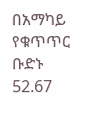በአማካይ የቁጥጥር ቡድኑ 52.67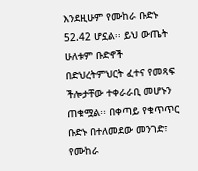እንደዚሁም የሙከራ ቡድኑ 52.42 ሆኗል፡፡ ይህ ውጤት ሁለቱም ቡድኖች በድህረትምህርት ፈተና የመጻፍ ችሎታቸው ተቀራራቢ መሆኑን ጠቁሟል፡፡ በቀጣይ የቁጥጥር ቡድኑ በተለመደው መንገድ፣ የሙከራ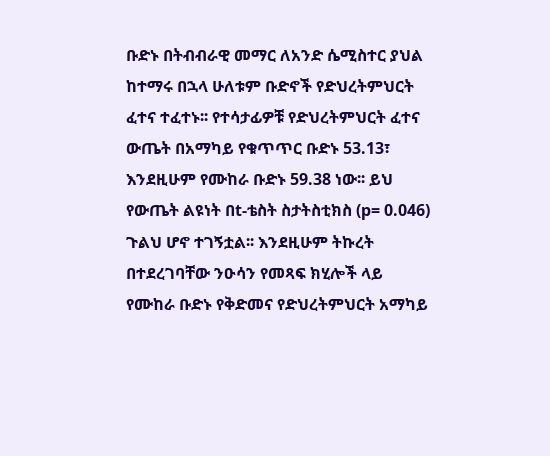ቡድኑ በትብብራዊ መማር ለአንድ ሴሚስተር ያህል ከተማሩ በኋላ ሁለቱም ቡድኖች የድህረትምህርት ፈተና ተፈተኑ፡፡ የተሳታፊዎቹ የድህረትምህርት ፈተና ውጤት በአማካይ የቁጥጥር ቡድኑ 53.13፣ እንደዚሁም የሙከራ ቡድኑ 59.38 ነው፡፡ ይህ የውጤት ልዩነት በt-ቴስት ስታትስቲክስ (p= 0.046) ጉልህ ሆኖ ተገኝቷል፡፡ እንደዚሁም ትኩረት በተደረገባቸው ንዑሳን የመጻፍ ክሂሎች ላይ የሙከራ ቡድኑ የቅድመና የድህረትምህርት አማካይ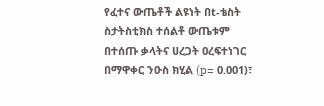የፈተና ውጤቶች ልዩነት በt-ቴስት ስታትስቲክስ ተሰልቶ ውጤቱም በተሰጡ ቃላትና ሀረጋት ዐረፍተነገር በማዋቀር ንዑስ ክሂል (p= 0.001)፣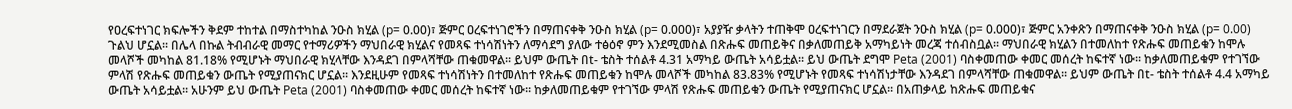የዐረፍተነገር ክፍሎችን ቅደም ተከተል በማስተካከል ንዑስ ክሂል (p= 0.00)፣ ጅምር ዐረፍተነገሮችን በማጠናቀቅ ንዑስ ክሂል (p= 0.000)፣ አያያዥ ቃላትን ተጠቅሞ ዐረፍተነገርን በማደራጀት ንዑስ ክሂል (p= 0.000)፣ ጅምር አንቀጽን በማጠናቀቅ ንዑስ ክሂል (p= 0.00) ጉልህ ሆኗል፡፡ በሌላ በኩል ትብብራዊ መማር የተማሪዎችን ማህበራዊ ክሂልና የመጻፍ ተነሳሽነትን ለማሳደግ ያለው ተፅዕኖ ምን እንደሚመስል በጽሑፍ መጠይቅና በቃለመጠይቅ አማካይነት መረጃ ተሰብስቧል፡፡ ማህበራዊ ክሂልን በተመለከተ የጽሑፍ መጠይቁን ከሞሉ መላሾች መካከል 81.18% የሚሆኑት ማህበራዊ ክሂላቸው እንዳደገ በምላሻቸው ጠቁመዋል፡፡ ይህም ውጤት በt- ቴስት ተሰልቶ 4.31 አማካይ ውጤት አሳይቷል፡፡ ይህ ውጤት ደግሞ Peta (2001) ባስቀመጠው ቀመር መሰረት ከፍተኛ ነው፡፡ ከቃለመጠይቁም የተገኘው ምላሽ የጽሑፍ መጠይቁን ውጤት የሚያጠናክር ሆኗል፡፡ እንደዚሁም የመጻፍ ተነሳሽነትን በተመለከተ የጽሑፍ መጠይቁን ከሞሉ መላሾች መካከል 83.83% የሚሆኑት የመጻፍ ተነሳሽነታቸው እንዳደገ በምላሻቸው ጠቁመዋል፡፡ ይህም ውጤት በt- ቴስት ተሰልቶ 4.4 አማካይ ውጤት አሳይቷል፡፡ አሁንም ይህ ውጤት Peta (2001) ባስቀመጠው ቀመር መሰረት ከፍተኛ ነው፡፡ ከቃለመጠይቁም የተገኘው ምላሽ የጽሑፍ መጠይቁን ውጤት የሚያጠናክር ሆኗል፡፡ በአጠቃላይ ከጽሑፍ መጠይቁና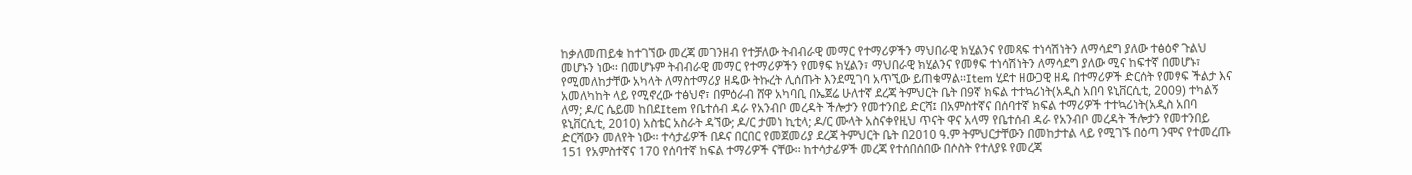ከቃለመጠይቁ ከተገኘው መረጃ መገንዘብ የተቻለው ትብብራዊ መማር የተማሪዎችን ማህበራዊ ክሂልንና የመጻፍ ተነሳሽነትን ለማሳደግ ያለው ተፅዕኖ ጉልህ መሆኑን ነው፡፡ በመሆኑም ትብብራዊ መማር የተማሪዎችን የመፃፍ ክሂልን፣ ማህበራዊ ክሂልንና የመፃፍ ተነሳሽነትን ለማሳደግ ያለው ሚና ከፍተኛ በመሆኑ፣ የሚመለከታቸው አካላት ለማስተማሪያ ዘዴው ትኩረት ሊሰጡት እንደሚገባ አጥኚው ይጠቁማል፡፡Item ሂደተ ዘውጋዊ ዘዴ በተማሪዎች ድርሰት የመፃፍ ችልታ እና አመለካከት ላይ የሚኖረው ተፅህኖ፣ በምዕራብ ሸዋ አካባቢ በኤጀሬ ሁለተኛ ደረጃ ትምህርት ቤት በ9ኛ ክፍል ተተኳሪነት(አዲስ አበባ ዩኒቨርሲቲ, 2009) ተካልኝ ለማ; ዶ/ር ሴይመ ከበደItem የቤተሰብ ዳራ የአንብቦ መረዳት ችሎታን የመተንበይ ድርሻ፤ በአምስተኛና በሰባተኛ ክፍል ተማሪዎች ተተኳሪነት(አዲስ አበባ ዩኒቨርሲቲ, 2010) አስቴር አስራት ዳኘው; ዶ/ር ታመነ ኪቲላ; ዶ/ር ሙላት አስናቀየዚህ ጥናት ዋና አላማ የቤተሰብ ዳራ የአንብቦ መረዳት ችሎታን የመተንበይ ድርሻውን መለየት ነው፡፡ ተሳታፊዎች በዶና በርበር የመጀመሪያ ደረጃ ትምህርት ቤት በ2010 ዓ.ም ትምህርታቸውን በመከታተል ላይ የሚገኙ በዕጣ ንሞና የተመረጡ 151 የአምስተኛና 170 የሰባተኛ ከፍል ተማሪዎች ናቸው፡፡ ከተሳታፊዎች መረጃ የተሰበሰበው በሶስት የተለያዩ የመረጃ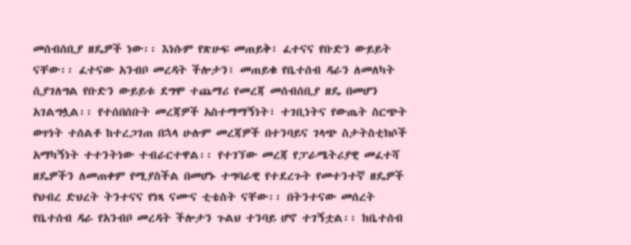መሰብሰቢያ ዘዴዎች ነው፡፡ እነሱም የጽሁፍ መጠይቅ፣ ፈተናና የቡድን ውይይት ናቸው፡፡ ፈተናው አንብቦ መረዳት ችሎታን፣ መጠይቁ የቤተሰብ ዳራን ለመለካት ሲያገለግል የቡድን ውይይቱ ደግሞ ተጨማሪ የመረጃ መሰብሰቢያ ዘዴ በመሆን አገልግሏል፡፡ የተሰበሰቡት መረጃዎች አስተማማኝነት፣ ተገቢነትና የውጤት ስርጭት ወጥነት ተሰልቶ ከተረጋገጠ በኋላ ሁሉም መረጃዎች በተንባይና ገላጭ ስታትስቲክሶች አማካኝነት ተተንትነው ተብራርተዋል፡፡ የተገኘው መረጃ የፓራሜትሪያዊ መፈተሻ ዘዴዎችን ለመጠቀም የሚያስችል በመሆኑ ተግባራዊ የተደረጉት የመተንተኛ ዘዴዎች የህብረ ድህረት ትንተናና የነጻ ናሙና ቲቴስት ናቸው፡፡ በትንተናው መሰረት የቤተሰብ ዳራ የአንብቦ መረዳት ችሎታን ጉልህ ተንባይ ሆኖ ተገኝቷል፡፡ ከቤተሰብ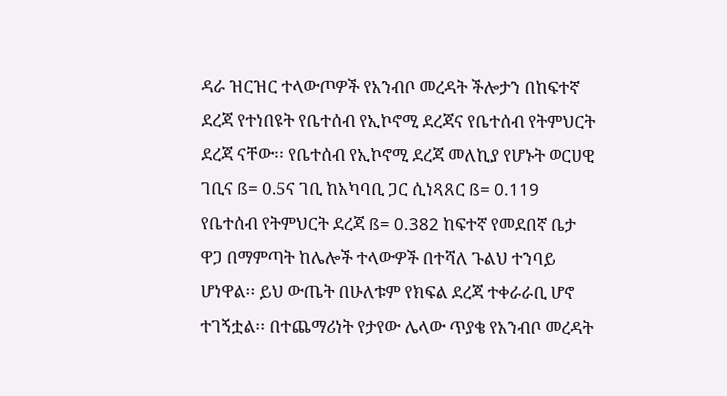ዳራ ዝርዝር ተላውጦዎች የአንብቦ መረዳት ችሎታን በከፍተኛ ደረጃ የተነበዩት የቤተሰብ የኢኮኖሚ ደረጃና የቤተሰብ የትምህርት ደረጃ ናቸው፡፡ የቤተሰብ የኢኮኖሚ ደረጃ መለኪያ የሆኑት ወርሀዊ ገቢና ß= 0.5ና ገቢ ከአካባቢ ጋር ሲነጻጸር ß= 0.119 የቤተሰብ የትምህርት ደረጃ ß= 0.382 ከፍተኛ የመደበኛ ቤታ ዋጋ በማምጣት ከሌሎች ተላውዎች በተሻለ ጉልህ ተንባይ ሆነዋል፡፡ ይህ ውጤት በሁለቱም የክፍል ደረጃ ተቀራራቢ ሆኖ ተገኝቷል፡፡ በተጨማሪነት የታየው ሌላው ጥያቄ የአንብቦ መረዳት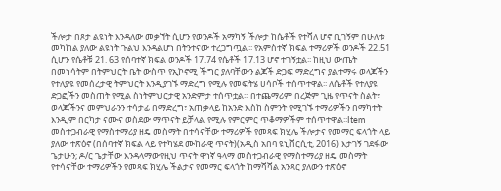ችሎታ በጾታ ልዩነት እንዳለው መቃኘት ሲሆን የወንዶች አማካኝ ችሎታ ከሴቶች የተሻለ ሆኖ ቢገኝም በሁለቱ መካከል ያለው ልዩነት ጉልህ እንዳልሆነ በትንተናው ተረጋግጧል፡፡ የአምስተኛ ክፍል ተማሪዎች ወንዶች 22.51 ሲሆን የሴቶቹ 21. 63 የሰባተኛ ክፍል ወንዶች 17.74 የሴቶች 17.13 ሆኖ ተገኝቷል፡፡ ከዚህ ውጤት በመነሳትም በትምህርት ቤት ውስጥ የኢኮኖሚ ችግር ያለባቸውን ልጆች ድጋፍ ማድረግና ያልተማሩ ወላጆችን የተለያዩ የመሰረታዊ ትምህርት እንዲያገኙ ማድረግ የሚሉ የመፍትሄ ሀሳቦች ተሰጥተዋል፡፡ ለሴቶች የተለያዩ ድጋፎችን መስጠት የሚል ስነትምህርታዊ አንድምታ ተሰጥቷል፡፡ በተጨማሪም በረጅም ጊዜ የጥናት ስልት፣ ወላጆችንና መምህራንን ተሳታፊ በማድረግ፣ አጠቃላይ ከአንድ እስከ ስምንት የሚገኙ ተማሪዎችን በማካተት እንዲም በርካታ ናሙና ወስደው ማጥናት ይቻላል የሚሉ የምርምር ጥቆማዎችም ተሰጥተዋል፡፡Item መስተጋብራዊ የማስተማሪያ ዘዴ መስማት በተሳናቸው ተማሪዎች የመጻፍ ክሂሌ ችሎታና የመማር ፍላጎት ላይ ያለው ተጽዕኖ (በሰባተኛ ክፍል ላይ የተካሄደ ሙከራዊ ጥናት)(አዲስ አበባ ዩኒቨርሲቲ, 2016) እታገኝ ገደፋው ጌታሁን; ዶ/ር ጌታቸው እንዳላማውየዚህ ጥናት ዋነኛ ዓላማ መስተጋብራዊ የማስተማሪያ ዘዴ መስማት የተሳናቸው ተማሪዎችን የመጻፍ ክሂሌ ችልታና የመማር ፍላጎት ከማሻሻል አንጻር ያለውን ተጽዕኖ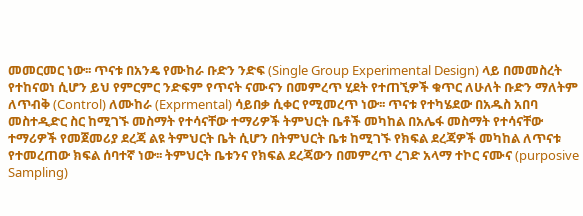መመርመር ነው፡፡ ጥናቱ በአንዴ የሙከራ ቡድን ንድፍ (Single Group Experimental Design) ላይ በመመስረት የተከናወነ ሲሆን ይህ የምርምር ንድፍም የጥናት ናሙናን በመምረጥ ሂደት የተጠኚዎች ቁጥር ለሁለት ቡድን ማለትም ለጥብቅ (Control) ለሙከራ (Exprmental) ሳይበቃ ሲቀር የሚመረጥ ነው፡፡ ጥናቱ የተካሄደው በአዱስ አበባ መስተዲድር ስር ከሚገኙ መስማት የተሳናቸው ተማሪዎች ትምህርት ቤቶች መካከል በአሌፋ መስማት የተሳናቸው ተማሪዎች የመጀመሪያ ደረጃ ልዩ ትምህርት ቤት ሲሆን በትምህርት ቤቱ ከሚገኙ የክፍል ደረጃዎች መካከል ለጥናቱ የተመረጠው ክፍል ሰባተኛ ነው፡፡ ትምህርት ቤቱንና የክፍል ደረጃውን በመምረጥ ረገድ አላማ ተኮር ናሙና (purposive Sampling)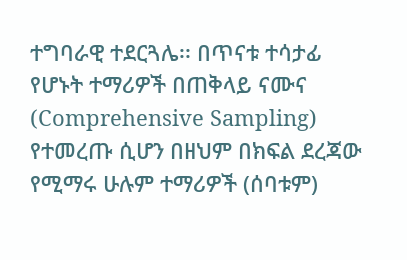ተግባራዊ ተደርጓሌ፡፡ በጥናቱ ተሳታፊ የሆኑት ተማሪዎች በጠቅላይ ናሙና (Comprehensive Sampling) የተመረጡ ሲሆን በዘህም በክፍል ደረጃው የሚማሩ ሁሉም ተማሪዎች (ሰባቱም)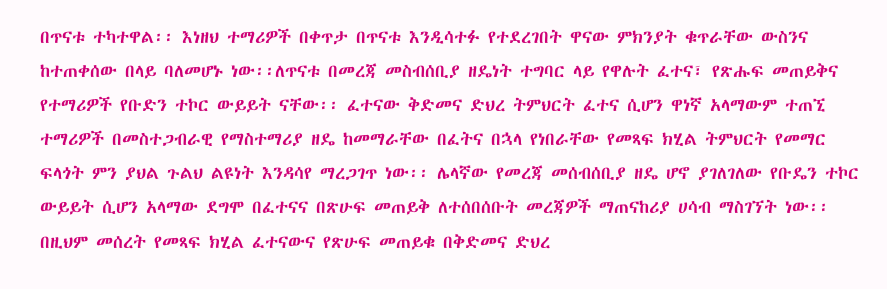በጥናቱ ተካተዋል፡፡ እነዘህ ተማሪዎች በቀጥታ በጥናቱ እንዲሳተፉ የተደረገበት ዋናው ምክንያት ቁጥራቸው ውስንና ከተጠቀሰው በላይ ባለመሆኑ ነው፡፡ለጥናቱ በመረጃ መስብሰቢያ ዘዴነት ተግባር ላይ የዋሉት ፈተና፣ የጽሑፍ መጠይቅና የተማሪዎች የቡድን ተኮር ውይይት ናቸው፡፡ ፈተናው ቅድመና ድህረ ትምህርት ፈተና ሲሆን ዋነኛ አላማውም ተጠኚ ተማሪዎች በመስተጋብራዊ የማስተማሪያ ዘዴ ከመማራቸው በፈትና በኋላ የነበራቸው የመጻፍ ክሂል ትምህርት የመማር ፍላጎት ምን ያህል ጉልህ ልዩነት እንዳሳየ ማረጋገጥ ነው፡፡ ሌላኛው የመረጃ መሰብሰቢያ ዘዴ ሆኖ ያገለገለው የቡዴን ተኮር ውይይት ሲሆን አላማው ደግሞ በፈተናና በጽሁፍ መጠይቅ ለተሰበሰቡት መረጃዎች ማጠናከሪያ ሀሳብ ማስገኘት ነው፡፡ በዚህም መሰረት የመጻፍ ክሂል ፈተናውና የጽሁፍ መጠይቁ በቅድመና ድህረ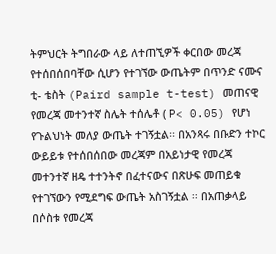ትምህርት ትግበራው ላይ ለተጠኚዎች ቀርበው መረጃ የተሰበሰበባቸው ሲሆን የተገኘው ውጤትም በጥንድ ናሙና ቲ- ቴስት (Paird sample t-test) መጠናዊ የመረጃ መተንተኛ ስሌት ተሰሌቶ ( P< 0.05) የሆነ የጉልህነት መለያ ውጤት ተገኝቷል፡፡ በአንጻሩ በቡድን ተኮር ውይይቱ የተሰበሰበው መረጃም በአይነታዊ የመረጃ መተንተኛ ዘዴ ተተንትኖ በፈተናውና በጽሁፍ መጠይቁ የተገኘውን የሚደግፍ ውጤት አስገኝቷል ፡፡ በአጠቃላይ በሶስቱ የመረጃ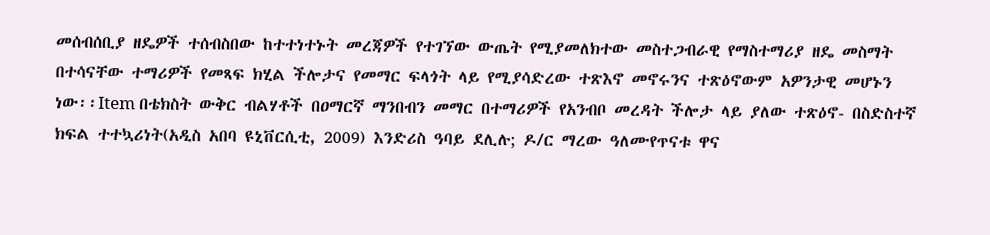መሰብሰቢያ ዘዴዎች ተሰብስበው ከተተነተኑት መረጃዎች የተገኘው ውጤት የሚያመለክተው መስተጋብራዊ የማስተማሪያ ዘዴ መስማት በተሳናቸው ተማሪዎች የመጻፍ ክሂል ችሎታና የመማር ፍላጎት ላይ የሚያሳድረው ተጽእኖ መኖሩንና ተጽዕኖውም አዎንታዊ መሆኑን ነው፡፡Item በቴክስት ውቅር ብልሃቶች በዐማርኛ ማንበብን መማር በተማሪዎች የአንብቦ መረዳት ችሎታ ላይ ያለው ተጽዕኖ- በስድስተኛ ክፍል ተተኳሪነት(አዲስ አበባ ዩኒቨርሲቲ, 2009) እንድሪስ ዓባይ ደሊሉ; ዶ/ር ማረው ዓለሙየጥናቱ ዋና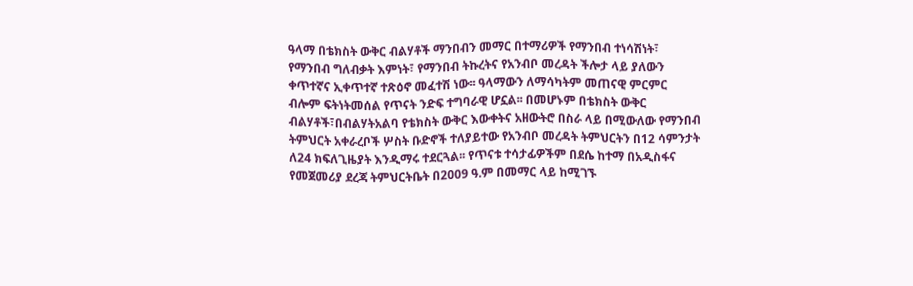ዓላማ በቴክስት ውቅር ብልሃቶች ማንበብን መማር በተማሪዎች የማንበብ ተነሳሽነት፣ የማንበብ ግለብቃት እምነት፣ የማንበብ ትኩረትና የአንብቦ መረዳት ችሎታ ላይ ያለውን ቀጥተኛና ኢቀጥተኛ ተጽዕኖ መፈተሽ ነው፡፡ ዓላማውን ለማሳካትም መጠናዊ ምርምር ብሎም ፍትነትመሰል የጥናት ንድፍ ተግባራዊ ሆኗል፡፡ በመሆኑም በቴክስት ውቅር ብልሃቶች፣በብልሃትአልባ የቴክስት ውቅር እውቀትና አዘውትሮ በስራ ላይ በሚውለው የማንበብ ትምህርት አቀራረቦች ሦስት ቡድኖች ተለያይተው የአንብቦ መረዳት ትምህርትን በ12 ሳምንታት ለ24 ክፍለጊዜያት እንዲማሩ ተደርጓል፡፡ የጥናቱ ተሳታፊዎችም በደሴ ከተማ በአዲስፋና የመጀመሪያ ደረጃ ትምህርትቤት በ2009 ዓ.ም በመማር ላይ ከሚገኙ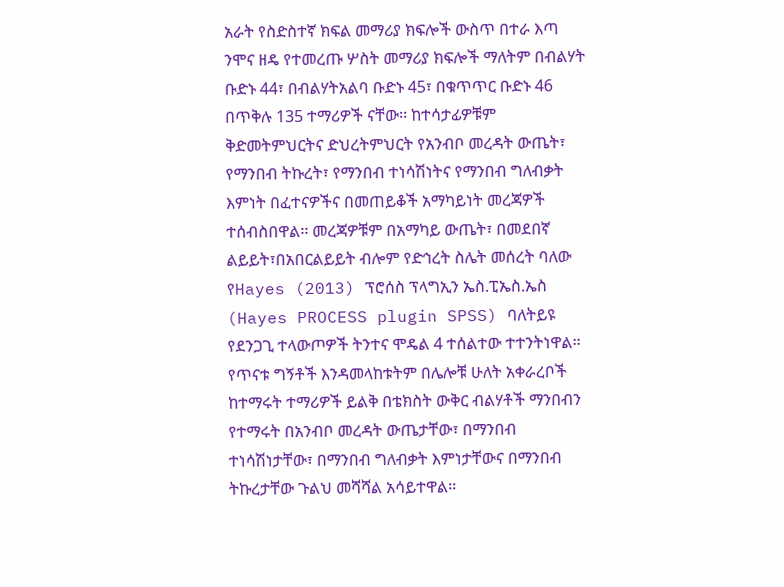አራት የስድስተኛ ክፍል መማሪያ ክፍሎች ውስጥ በተራ እጣ ንሞና ዘዴ የተመረጡ ሦስት መማሪያ ክፍሎች ማለትም በብልሃት ቡድኑ 44፣ በብልሃትአልባ ቡድኑ 45፣ በቁጥጥር ቡድኑ 46 በጥቅሉ 135 ተማሪዎች ናቸው፡፡ ከተሳታፊዎቹም ቅድመትምህርትና ድህረትምህርት የአንብቦ መረዳት ውጤት፣ የማንበብ ትኩረት፣ የማንበብ ተነሳሽነትና የማንበብ ግለብቃት እምነት በፈተናዎችና በመጠይቆች አማካይነት መረጃዎች ተሰብስበዋል፡፡ መረጃዎቹም በአማካይ ውጤት፣ በመደበኛ ልይይት፣በአበርልይይት ብሎም የድኅረት ስሌት መሰረት ባለው የHayes (2013) ፕሮሰስ ፕላግኢን ኤስ.ፒኤስ.ኤስ (Hayes PROCESS plugin SPSS) ባለትይዩ የደንጋጊ ተላውጦዎች ትንተና ሞዴል 4 ተሰልተው ተተንትነዋል፡፡ የጥናቱ ግኝቶች እንዳመላከቱትም በሌሎቹ ሁለት አቀራረቦች ከተማሩት ተማሪዎች ይልቅ በቴክስት ውቅር ብልሃቶች ማንበብን የተማሩት በአንብቦ መረዳት ውጤታቸው፣ በማንበብ ተነሳሽነታቸው፣ በማንበብ ግለብቃት እምነታቸውና በማንበብ ትኩረታቸው ጉልህ መሻሻል አሳይተዋል፡፡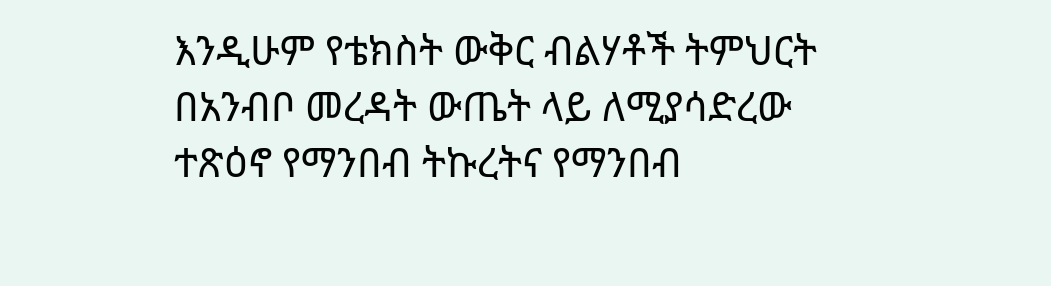እንዲሁም የቴክስት ውቅር ብልሃቶች ትምህርት በአንብቦ መረዳት ውጤት ላይ ለሚያሳድረው ተጽዕኖ የማንበብ ትኩረትና የማንበብ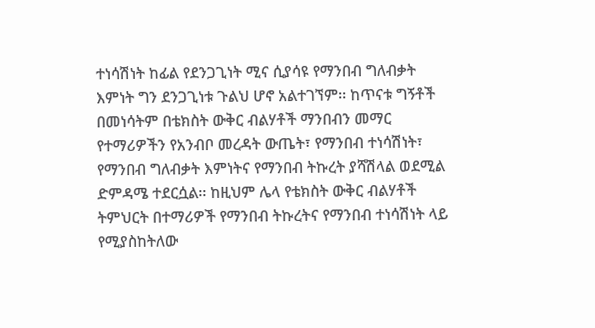ተነሳሽነት ከፊል የደንጋጊነት ሚና ሲያሳዩ የማንበብ ግለብቃት እምነት ግን ደንጋጊነቱ ጉልህ ሆኖ አልተገኘም፡፡ ከጥናቱ ግኝቶች በመነሳትም በቴክስት ውቅር ብልሃቶች ማንበብን መማር የተማሪዎችን የአንብቦ መረዳት ውጤት፣ የማንበብ ተነሳሽነት፣ የማንበብ ግለብቃት እምነትና የማንበብ ትኩረት ያሻሽላል ወደሚል ድምዳሜ ተደርሷል፡፡ ከዚህም ሌላ የቴክስት ውቅር ብልሃቶች ትምህርት በተማሪዎች የማንበብ ትኩረትና የማንበብ ተነሳሽነት ላይ የሚያስከትለው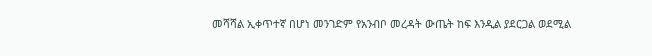መሻሻል ኢቀጥተኛ በሆነ መንገድም የአንብቦ መረዳት ውጤት ከፍ እንዲል ያደርጋል ወደሚል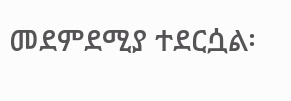መደምደሚያ ተደርሷል፡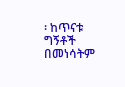፡ ከጥናቱ ግኝቶች በመነሳትም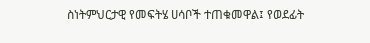ስነትምህርታዊ የመፍትሄ ሀሳቦች ተጠቁመዋል፤ የወደፊት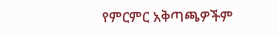የምርምር አቅጣጫዎችም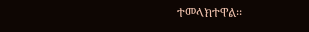ተመላክተዋል፡፡